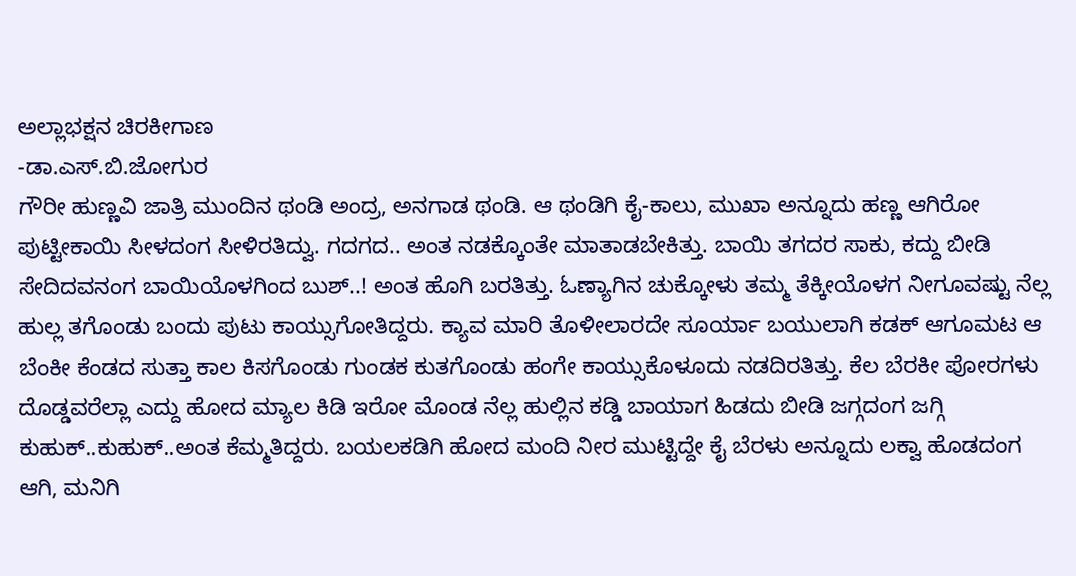ಅಲ್ಲಾಭಕ್ಷನ ಚಿರಕೀಗಾಣ
-ಡಾ.ಎಸ್.ಬಿ.ಜೋಗುರ
ಗೌರೀ ಹುಣ್ಣವಿ ಜಾತ್ರಿ ಮುಂದಿನ ಥಂಡಿ ಅಂದ್ರ, ಅನಗಾಡ ಥಂಡಿ. ಆ ಥಂಡಿಗಿ ಕೈ-ಕಾಲು, ಮುಖಾ ಅನ್ನೂದು ಹಣ್ಣ ಆಗಿರೋ ಪುಟ್ಟೀಕಾಯಿ ಸೀಳದಂಗ ಸೀಳಿರತಿದ್ವು. ಗದಗದ.. ಅಂತ ನಡಕ್ಕೊಂತೇ ಮಾತಾಡಬೇಕಿತ್ತು. ಬಾಯಿ ತಗದರ ಸಾಕು, ಕದ್ದು ಬೀಡಿ ಸೇದಿದವನಂಗ ಬಾಯಿಯೊಳಗಿಂದ ಬುಶ್..! ಅಂತ ಹೊಗಿ ಬರತಿತ್ತು. ಓಣ್ಯಾಗಿನ ಚುಕ್ಕೋಳು ತಮ್ಮ ತೆಕ್ಕೀಯೊಳಗ ನೀಗೂವಷ್ಟು ನೆಲ್ಲ ಹುಲ್ಲ ತಗೊಂಡು ಬಂದು ಪುಟು ಕಾಯ್ಸುಗೋತಿದ್ದರು. ಕ್ಯಾವ ಮಾರಿ ತೊಳೀಲಾರದೇ ಸೂರ್ಯಾ ಬಯುಲಾಗಿ ಕಡಕ್ ಆಗೂಮಟ ಆ ಬೆಂಕೀ ಕೆಂಡದ ಸುತ್ತಾ ಕಾಲ ಕಿಸಗೊಂಡು ಗುಂಡಕ ಕುತಗೊಂಡು ಹಂಗೇ ಕಾಯ್ಸುಕೊಳೂದು ನಡದಿರತಿತ್ತು. ಕೆಲ ಬೆರಕೀ ಪೋರಗಳು ದೊಡ್ಡವರೆಲ್ಲಾ ಎದ್ದು ಹೋದ ಮ್ಯಾಲ ಕಿಡಿ ಇರೋ ಮೊಂಡ ನೆಲ್ಲ ಹುಲ್ಲಿನ ಕಡ್ಡಿ ಬಾಯಾಗ ಹಿಡದು ಬೀಡಿ ಜಗ್ಗದಂಗ ಜಗ್ಗಿ ಕುಹುಕ್..ಕುಹುಕ್..ಅಂತ ಕೆಮ್ಮತಿದ್ದರು. ಬಯಲಕಡಿಗಿ ಹೋದ ಮಂದಿ ನೀರ ಮುಟ್ಟಿದ್ದೇ ಕೈ ಬೆರಳು ಅನ್ನೂದು ಲಕ್ವಾ ಹೊಡದಂಗ ಆಗಿ, ಮನಿಗಿ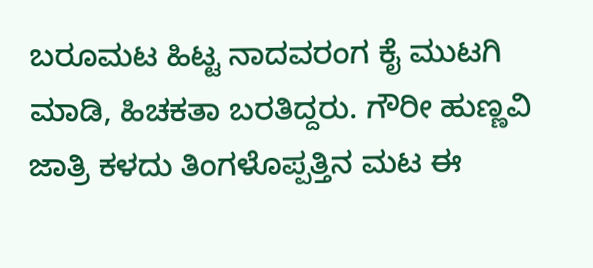ಬರೂಮಟ ಹಿಟ್ಟ ನಾದವರಂಗ ಕೈ ಮುಟಗಿ ಮಾಡಿ, ಹಿಚಕತಾ ಬರತಿದ್ದರು. ಗೌರೀ ಹುಣ್ಣವಿ ಜಾತ್ರಿ ಕಳದು ತಿಂಗಳೊಪ್ಪತ್ತಿನ ಮಟ ಈ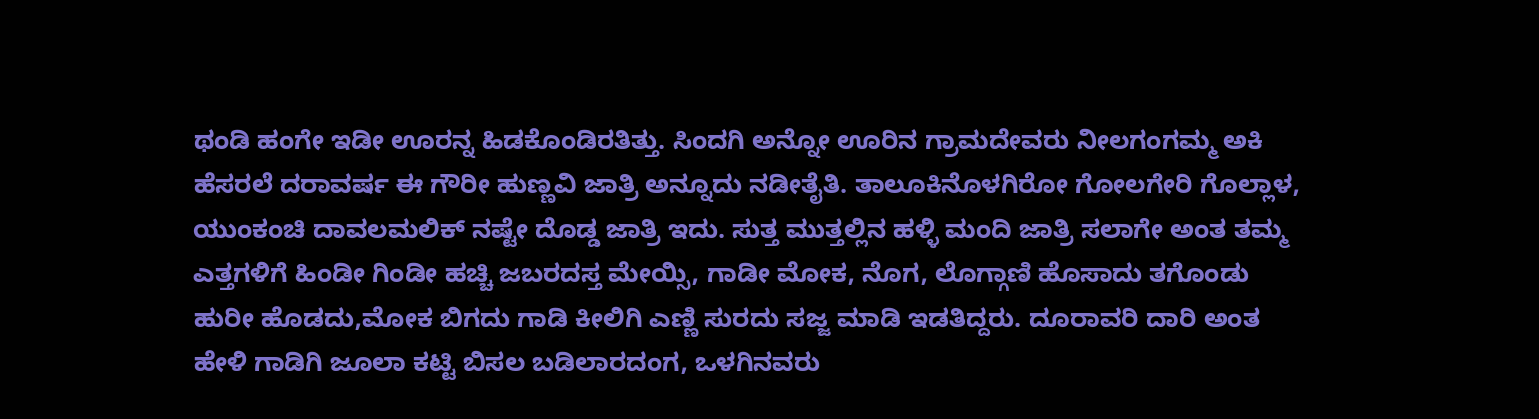ಥಂಡಿ ಹಂಗೇ ಇಡೀ ಊರನ್ನ ಹಿಡಕೊಂಡಿರತಿತ್ತು. ಸಿಂದಗಿ ಅನ್ನೋ ಊರಿನ ಗ್ರಾಮದೇವರು ನೀಲಗಂಗಮ್ಮ ಅಕಿ ಹೆಸರಲೆ ದರಾವರ್ಷ ಈ ಗೌರೀ ಹುಣ್ಣವಿ ಜಾತ್ರಿ ಅನ್ನೂದು ನಡೀತೈತಿ. ತಾಲೂಕಿನೊಳಗಿರೋ ಗೋಲಗೇರಿ ಗೊಲ್ಲಾಳ, ಯುಂಕಂಚಿ ದಾವಲಮಲಿಕ್ ನಷ್ಟೇ ದೊಡ್ಡ ಜಾತ್ರಿ ಇದು. ಸುತ್ತ ಮುತ್ತಲ್ಲಿನ ಹಳ್ಳಿ ಮಂದಿ ಜಾತ್ರಿ ಸಲಾಗೇ ಅಂತ ತಮ್ಮ ಎತ್ತಗಳಿಗೆ ಹಿಂಡೀ ಗಿಂಡೀ ಹಚ್ಚಿ ಜಬರದಸ್ತ ಮೇಯ್ಸಿ, ಗಾಡೀ ಮೋಕ, ನೊಗ, ಲೊಗ್ಗಾಣಿ ಹೊಸಾದು ತಗೊಂಡು ಹುರೀ ಹೊಡದು,ಮೋಕ ಬಿಗದು ಗಾಡಿ ಕೀಲಿಗಿ ಎಣ್ಣಿ ಸುರದು ಸಜ್ಜ ಮಾಡಿ ಇಡತಿದ್ದರು. ದೂರಾವರಿ ದಾರಿ ಅಂತ ಹೇಳಿ ಗಾಡಿಗಿ ಜೂಲಾ ಕಟ್ಟಿ ಬಿಸಲ ಬಡಿಲಾರದಂಗ, ಒಳಗಿನವರು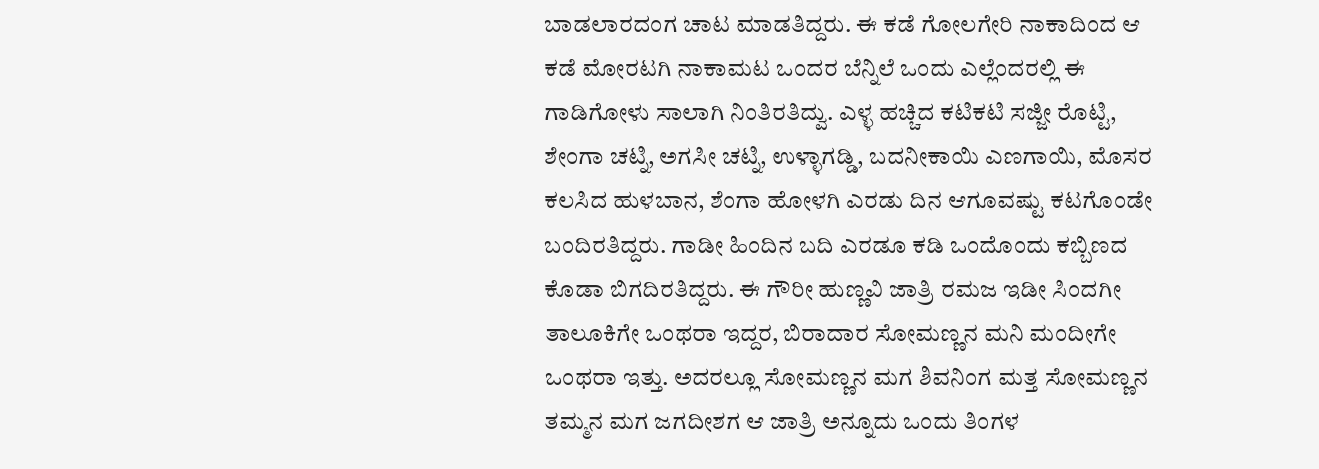ಬಾಡಲಾರದಂಗ ಚಾಟ ಮಾಡತಿದ್ದರು. ಈ ಕಡೆ ಗೋಲಗೇರಿ ನಾಕಾದಿಂದ ಆ ಕಡೆ ಮೋರಟಗಿ ನಾಕಾಮಟ ಒಂದರ ಬೆನ್ನಿಲೆ ಒಂದು ಎಲ್ಲೆಂದರಲ್ಲಿ ಈ ಗಾಡಿಗೋಳು ಸಾಲಾಗಿ ನಿಂತಿರತಿದ್ವು. ಎಳ್ಳ ಹಚ್ಚಿದ ಕಟಿಕಟಿ ಸಜ್ಜೀ ರೊಟ್ಟಿ, ಶೇಂಗಾ ಚಟ್ನಿ, ಅಗಸೀ ಚಟ್ನಿ, ಉಳ್ಳಾಗಡ್ಡಿ, ಬದನೀಕಾಯಿ ಎಣಗಾಯಿ, ಮೊಸರ ಕಲಸಿದ ಹುಳಬಾನ, ಶೆಂಗಾ ಹೋಳಗಿ ಎರಡು ದಿನ ಆಗೂವಷ್ಟು ಕಟಗೊಂಡೇ ಬಂದಿರತಿದ್ದರು. ಗಾಡೀ ಹಿಂದಿನ ಬದಿ ಎರಡೂ ಕಡಿ ಒಂದೊಂದು ಕಬ್ಬಿಣದ ಕೊಡಾ ಬಿಗದಿರತಿದ್ದರು. ಈ ಗೌರೀ ಹುಣ್ಣವಿ ಜಾತ್ರಿ ರಮಜ ಇಡೀ ಸಿಂದಗೀ ತಾಲೂಕಿಗೇ ಒಂಥರಾ ಇದ್ದರ, ಬಿರಾದಾರ ಸೋಮಣ್ಣನ ಮನಿ ಮಂದೀಗೇ ಒಂಥರಾ ಇತ್ತು. ಅದರಲ್ಲೂ ಸೋಮಣ್ಣನ ಮಗ ಶಿವನಿಂಗ ಮತ್ತ ಸೋಮಣ್ಣನ ತಮ್ಮನ ಮಗ ಜಗದೀಶಗ ಆ ಜಾತ್ರಿ ಅನ್ನೂದು ಒಂದು ತಿಂಗಳ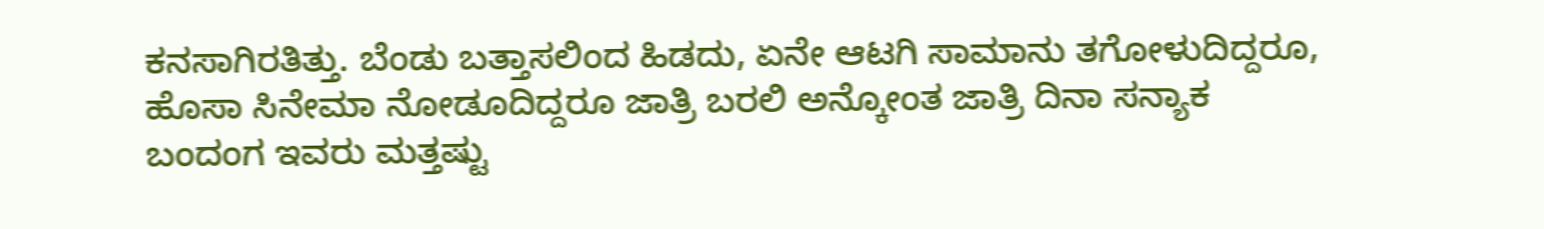ಕನಸಾಗಿರತಿತ್ತು. ಬೆಂಡು ಬತ್ತಾಸಲಿಂದ ಹಿಡದು, ಏನೇ ಆಟಗಿ ಸಾಮಾನು ತಗೋಳುದಿದ್ದರೂ, ಹೊಸಾ ಸಿನೇಮಾ ನೋಡೂದಿದ್ದರೂ ಜಾತ್ರಿ ಬರಲಿ ಅನ್ಕೋಂತ ಜಾತ್ರಿ ದಿನಾ ಸನ್ಯಾಕ ಬಂದಂಗ ಇವರು ಮತ್ತಷ್ಟು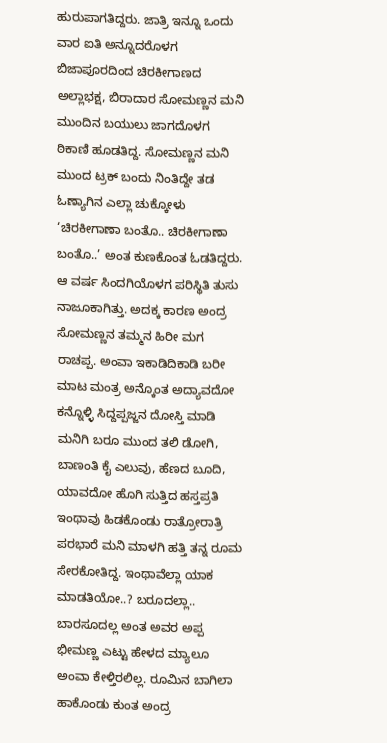ಹುರುಪಾಗತಿದ್ದರು. ಜಾತ್ರಿ ಇನ್ನೂ ಒಂದು ವಾರ ಐತಿ ಅನ್ನೂದರೊಳಗ ಬಿಜಾಪೂರದಿಂದ ಚಿರಕೀಗಾಣದ ಅಲ್ಲಾಭಕ್ಷ, ಬಿರಾದಾರ ಸೋಮಣ್ಣನ ಮನಿ ಮುಂದಿನ ಬಯುಲು ಜಾಗದೊಳಗ ಠಿಕಾಣಿ ಹೂಡತಿದ್ದ. ಸೋಮಣ್ಣನ ಮನಿ ಮುಂದ ಟ್ರಕ್ ಬಂದು ನಿಂತಿದ್ದೇ ತಡ ಓಣ್ಯಾಗಿನ ಎಲ್ಲಾ ಚುಕ್ಕೋಳು ‘ಚಿರಕೀಗಾಣಾ ಬಂತೊ.. ಚಿರಕೀಗಾಣಾ ಬಂತೊ..’ ಅಂತ ಕುಣಕೊಂತ ಓಡತಿದ್ದರು.
ಆ ವರ್ಷ ಸಿಂದಗಿಯೊಳಗ ಪರಿಸ್ಥಿತಿ ತುಸು ನಾಜೂಕಾಗಿತ್ತು. ಅದಕ್ಕ ಕಾರಣ ಅಂದ್ರ ಸೋಮಣ್ಣನ ತಮ್ಮನ ಹಿರೀ ಮಗ ರಾಚಪ್ಪ. ಅಂವಾ ಇಕಾಡಿದಿಕಾಡಿ ಬರೀ ಮಾಟ ಮಂತ್ರ ಅನ್ಕೊಂತ ಅದ್ಯಾವದೋ ಕನ್ನೊಳ್ಳಿ ಸಿದ್ದಪ್ಪಜ್ಜನ ದೋಸ್ತಿ ಮಾಡಿ ಮನಿಗಿ ಬರೂ ಮುಂದ ತಲಿ ಡೋಗಿ, ಬಾಣಂತಿ ಕೈ ಎಲುವು, ಹೆಣದ ಬೂದಿ, ಯಾವದೋ ಹೊಗಿ ಸುತ್ತಿದ ಹಸ್ತಪ್ರತಿ ಇಂಥಾವು ಹಿಡಕೊಂಡು ರಾತ್ರೋರಾತ್ರಿ ಪರಭಾರೆ ಮನಿ ಮಾಳಗಿ ಹತ್ತಿ ತನ್ನ ರೂಮ ಸೇರಕೋತಿದ್ದ. ಇಂಥಾವೆಲ್ಲಾ ಯಾಕ ಮಾಡತಿಯೋ..? ಬರೂದಲ್ಲಾ.. ಬಾರಸೂದಲ್ಲ ಅಂತ ಅವರ ಅಪ್ಪ ಭೀಮಣ್ಣ ಎಟ್ಟು ಹೇಳದ ಮ್ಯಾಲೂ ಅಂವಾ ಕೇಳ್ತಿರಲಿಲ್ಲ. ರೂಮಿನ ಬಾಗಿಲಾ ಹಾಕೊಂಡು ಕುಂತ ಅಂದ್ರ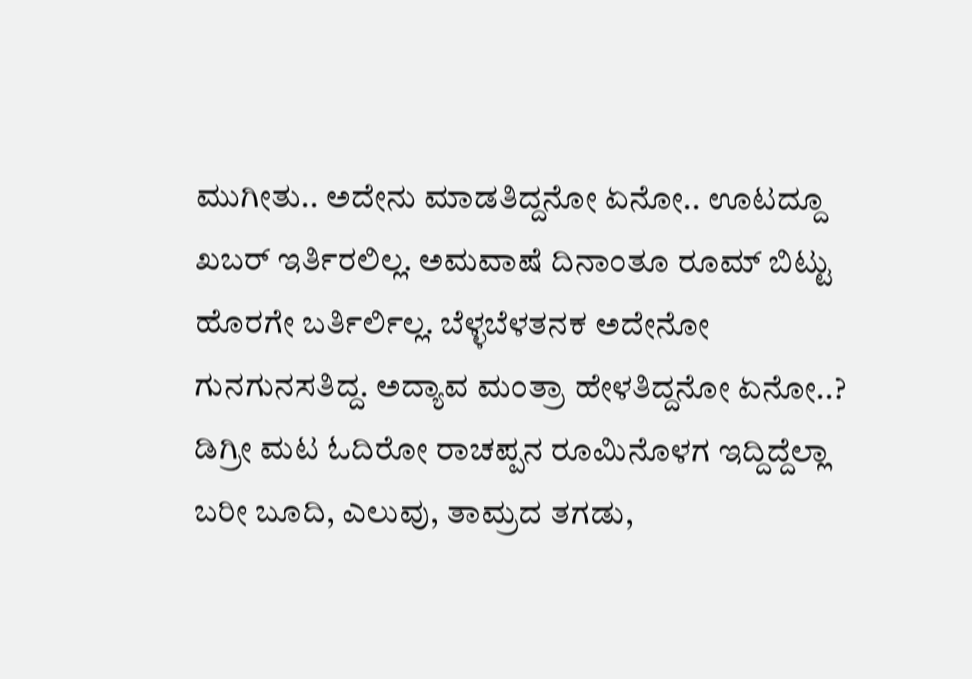ಮುಗೀತು.. ಅದೇನು ಮಾಡತಿದ್ದನೋ ಏನೋ.. ಊಟದ್ದೂ ಖಬರ್ ಇರ್ತಿರಲಿಲ್ಲ. ಅಮವಾಷೆ ದಿನಾಂತೂ ರೂಮ್ ಬಿಟ್ಟು ಹೊರಗೇ ಬರ್ತಿರ್ಲಿಲ್ಲ. ಬೆಳ್ಳಬೆಳತನಕ ಅದೇನೋ ಗುನಗುನಸತಿದ್ದ. ಅದ್ಯಾವ ಮಂತ್ರಾ ಹೇಳತಿದ್ದನೋ ಏನೋ..?
ಡಿಗ್ರೀ ಮಟ ಓದಿರೋ ರಾಚಪ್ಪನ ರೂಮಿನೊಳಗ ಇದ್ದಿದ್ದೆಲ್ಲಾ ಬರೀ ಬೂದಿ, ಎಲುವು, ತಾಮ್ರದ ತಗಡು,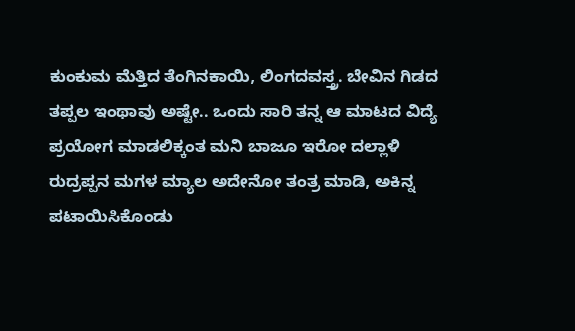ಕುಂಕುಮ ಮೆತ್ತಿದ ತೆಂಗಿನಕಾಯಿ, ಲಿಂಗದವಸ್ತ್ರ. ಬೇವಿನ ಗಿಡದ ತಪ್ಪಲ ಇಂಥಾವು ಅಷ್ಟೇ.. ಒಂದು ಸಾರಿ ತನ್ನ ಆ ಮಾಟದ ವಿದ್ಯೆ ಪ್ರಯೋಗ ಮಾಡಲಿಕ್ಕಂತ ಮನಿ ಬಾಜೂ ಇರೋ ದಲ್ಲಾಳಿ ರುದ್ರಪ್ಪನ ಮಗಳ ಮ್ಯಾಲ ಅದೇನೋ ತಂತ್ರ ಮಾಡಿ, ಅಕಿನ್ನ ಪಟಾಯಿಸಿಕೊಂಡು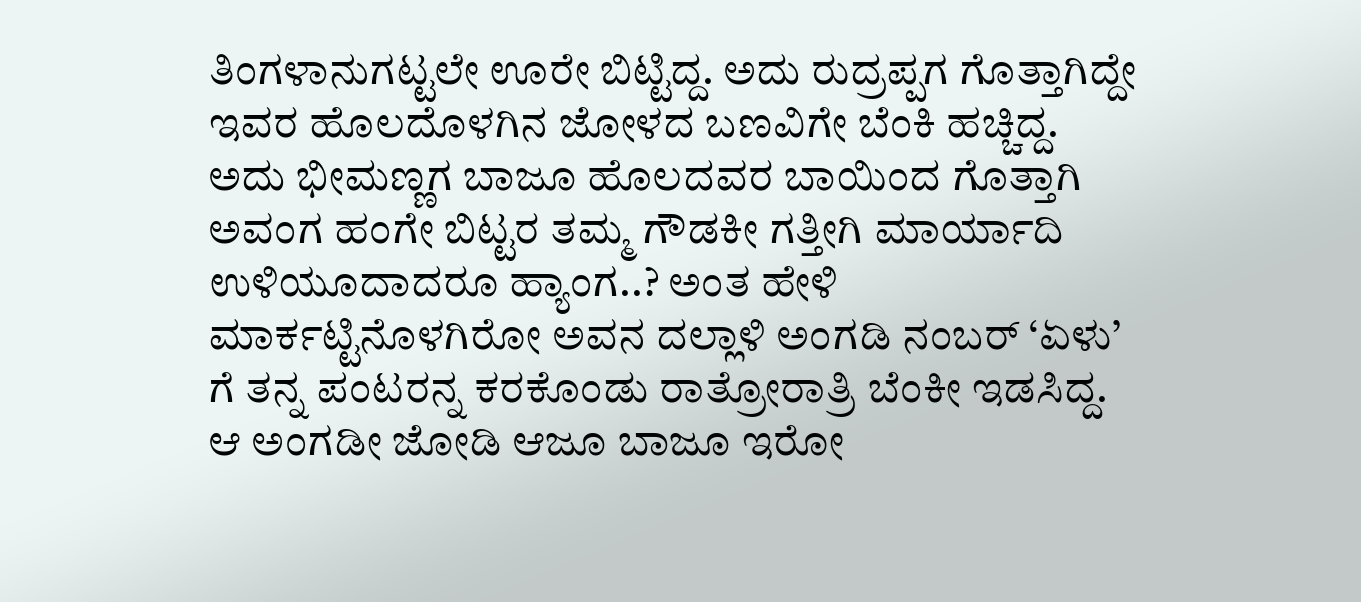ತಿಂಗಳಾನುಗಟ್ಟಲೇ ಊರೇ ಬಿಟ್ಟಿದ್ದ. ಅದು ರುದ್ರಪ್ಪಗ ಗೊತ್ತಾಗಿದ್ದೇ ಇವರ ಹೊಲದೊಳಗಿನ ಜೋಳದ ಬಣವಿಗೇ ಬೆಂಕಿ ಹಚ್ಚಿದ್ದ. ಅದು ಭೀಮಣ್ಣಗ ಬಾಜೂ ಹೊಲದವರ ಬಾಯಿಂದ ಗೊತ್ತಾಗಿ ಅವಂಗ ಹಂಗೇ ಬಿಟ್ಟರ ತಮ್ಮ ಗೌಡಕೀ ಗತ್ತೀಗಿ ಮಾರ್ಯಾದಿ ಉಳಿಯೂದಾದರೂ ಹ್ಯಾಂಗ..? ಅಂತ ಹೇಳಿ ಮಾರ್ಕಟ್ಟಿನೊಳಗಿರೋ ಅವನ ದಲ್ಲಾಳಿ ಅಂಗಡಿ ನಂಬರ್ ‘ಏಳು’ ಗೆ ತನ್ನ ಪಂಟರನ್ನ ಕರಕೊಂಡು ರಾತ್ರೋರಾತ್ರಿ ಬೆಂಕೀ ಇಡಸಿದ್ದ. ಆ ಅಂಗಡೀ ಜೋಡಿ ಆಜೂ ಬಾಜೂ ಇರೋ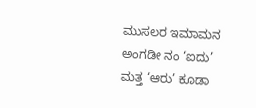ಮುಸಲರ ಇಮಾಮನ ಅಂಗಡೀ ನಂ ‘ಐದು’ ಮತ್ತ ‘ಆರು’ ಕೂಡಾ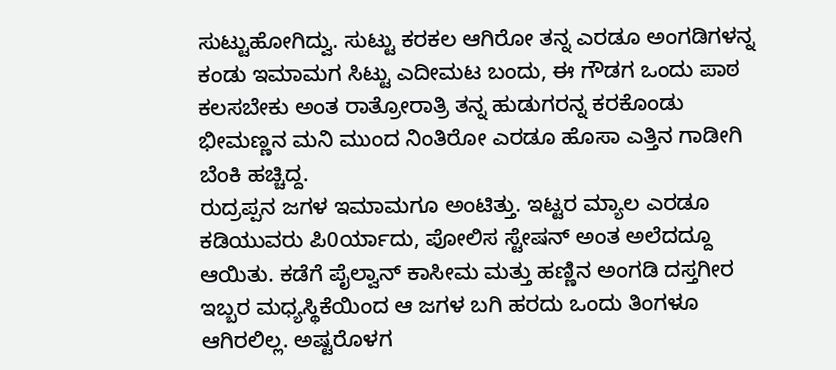ಸುಟ್ಟುಹೋಗಿದ್ವು. ಸುಟ್ಟು ಕರಕಲ ಆಗಿರೋ ತನ್ನ ಎರಡೂ ಅಂಗಡಿಗಳನ್ನ ಕಂಡು ಇಮಾಮಗ ಸಿಟ್ಟು ಎದೀಮಟ ಬಂದು, ಈ ಗೌಡಗ ಒಂದು ಪಾಠ ಕಲಸಬೇಕು ಅಂತ ರಾತ್ರೋರಾತ್ರಿ ತನ್ನ ಹುಡುಗರನ್ನ ಕರಕೊಂಡು ಭೀಮಣ್ಣನ ಮನಿ ಮುಂದ ನಿಂತಿರೋ ಎರಡೂ ಹೊಸಾ ಎತ್ತಿನ ಗಾಡೀಗಿ ಬೆಂಕಿ ಹಚ್ಚಿದ್ದ.
ರುದ್ರಪ್ಪನ ಜಗಳ ಇಮಾಮಗೂ ಅಂಟಿತ್ತು. ಇಟ್ಟರ ಮ್ಯಾಲ ಎರಡೂ ಕಡಿಯುವರು ಪಿ0ರ್ಯಾದು, ಪೋಲಿಸ ಸ್ಟೇಷನ್ ಅಂತ ಅಲೆದದ್ದೂ ಆಯಿತು. ಕಡೆಗೆ ಪೈಲ್ವಾನ್ ಕಾಸೀಮ ಮತ್ತು ಹಣ್ಣಿನ ಅಂಗಡಿ ದಸ್ತಗೀರ ಇಬ್ಬರ ಮಧ್ಯಸ್ಥಿಕೆಯಿಂದ ಆ ಜಗಳ ಬಗಿ ಹರದು ಒಂದು ತಿಂಗಳೂ ಆಗಿರಲಿಲ್ಲ. ಅಷ್ಟರೊಳಗ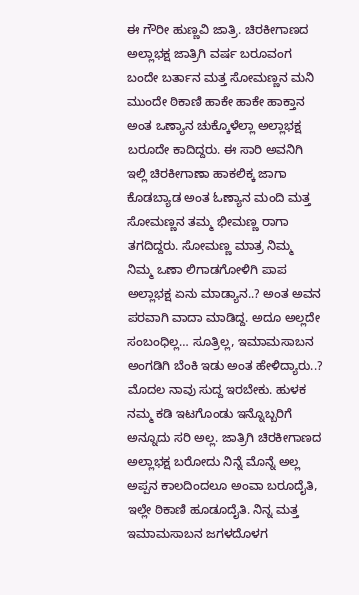ಈ ಗೌರೀ ಹುಣ್ಣವಿ ಜಾತ್ರಿ. ಚಿರಕೀಗಾಣದ ಅಲ್ಲಾಭಕ್ಷ ಜಾತ್ರಿಗಿ ವರ್ಷ ಬರೂವಂಗ ಬಂದೇ ಬರ್ತಾನ ಮತ್ತ ಸೋಮಣ್ಣನ ಮನಿ ಮುಂದೇ ಠಿಕಾಣಿ ಹಾಕೇ ಹಾಕೇ ಹಾಕ್ತಾನ ಅಂತ ಒಣ್ಯಾನ ಚುಕ್ಕೊಳೆಲ್ಲಾ ಅಲ್ಲಾಭಕ್ಷ ಬರೂದೇ ಕಾದಿದ್ದರು. ಈ ಸಾರಿ ಅವನಿಗಿ ಇಲ್ಲಿ ಚಿರಕೀಗಾಣಾ ಹಾಕಲಿಕ್ಕ ಜಾಗಾ ಕೊಡಬ್ಯಾಡ ಅಂತ ಓಣ್ಯಾನ ಮಂದಿ ಮತ್ತ ಸೋಮಣ್ಣನ ತಮ್ಮ ಭೀಮಣ್ಣ ರಾಗಾ ತಗದಿದ್ದರು. ಸೋಮಣ್ಣ ಮಾತ್ರ ನಿಮ್ಮ ನಿಮ್ಮ ಒಣಾ ಲಿಗಾಡಗೋಳಿಗಿ ಪಾಪ ಅಲ್ಲಾಭಕ್ಷ ಏನು ಮಾಡ್ಯಾನ..? ಅಂತ ಅವನ ಪರವಾಗಿ ವಾದಾ ಮಾಡಿದ್ದ. ಅದೂ ಅಲ್ಲದೇ ಸಂಬಂಧಿಲ್ಲ… ಸೂತ್ರಿಲ್ಲ, ಇಮಾಮಸಾಬನ ಅಂಗಡಿಗಿ ಬೆಂಕಿ ಇಡು ಅಂತ ಹೇಳಿದ್ಯಾರು..? ಮೊದಲ ನಾವು ಸುದ್ದ ಇರಬೇಕು. ಹುಳಕ ನಮ್ಮ ಕಡಿ ಇಟಗೊಂಡು ಇನ್ನೊಬ್ಬರಿಗೆ ಅನ್ನೂದು ಸರಿ ಅಲ್ಲ. ಜಾತ್ರಿಗಿ ಚಿರಕೀಗಾಣದ ಅಲ್ಲಾಭಕ್ಷ ಬರೋದು ನಿನ್ನೆ ಮೊನ್ನೆ ಅಲ್ಲ ಅಪ್ಪನ ಕಾಲದಿಂದಲೂ ಅಂವಾ ಬರೂದೈತಿ, ಇಲ್ಲೇ ಠಿಕಾಣಿ ಹೂಡೂದೈತಿ. ನಿನ್ನ ಮತ್ತ ಇಮಾಮಸಾಬನ ಜಗಳದೊಳಗ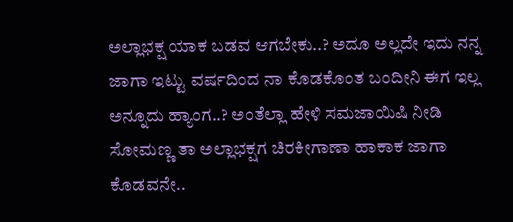ಅಲ್ಲಾಭಕ್ಷ ಯಾಕ ಬಡವ ಆಗಬೇಕು..? ಅದೂ ಅಲ್ಲದೇ ಇದು ನನ್ನ ಜಾಗಾ ಇಟ್ಟು ವರ್ಷದಿಂದ ನಾ ಕೊಡಕೊಂತ ಬಂದೀನಿ ಈಗ ಇಲ್ಲ ಅನ್ನೂದು ಹ್ಯಾಂಗ..? ಅಂತೆಲ್ಲಾ ಹೇಳಿ ಸಮಜಾಯಿಷಿ ನೀಡಿ ಸೋಮಣ್ಣ ತಾ ಅಲ್ಲಾಭಕ್ಷಗ ಚಿರಕೀಗಾಣಾ ಹಾಕಾಕ ಜಾಗಾ ಕೊಡವನೇ..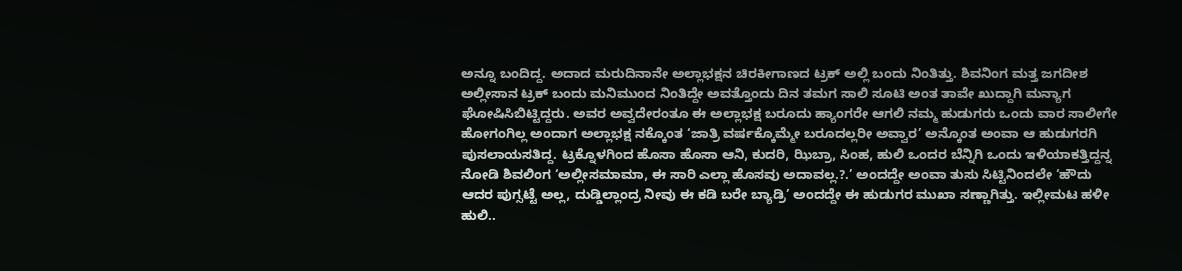ಅನ್ನೂ ಬಂದಿದ್ದ. ಅದಾದ ಮರುದಿನಾನೇ ಅಲ್ಲಾಭಕ್ಷನ ಚಿರಕೀಗಾಣದ ಟ್ರಕ್ ಅಲ್ಲಿ ಬಂದು ನಿಂತಿತ್ತು. ಶಿವನಿಂಗ ಮತ್ತ ಜಗದೀಶ ಅಲ್ಲೀಸಾನ ಟ್ರಕ್ ಬಂದು ಮನಿಮುಂದ ನಿಂತಿದ್ದೇ ಅವತ್ತೊಂದು ದಿನ ತಮಗ ಸಾಲಿ ಸೂಟಿ ಅಂತ ತಾವೇ ಖುದ್ದಾಗಿ ಮನ್ಯಾಗ ಘೋಷಿಸಿಬಿಟ್ಟಿದ್ದರು. ಅವರ ಅವ್ವದೇರಂತೂ ಈ ಅಲ್ಲಾಭಕ್ಷ ಬರೂದು ಹ್ಯಾಂಗರೇ ಆಗಲಿ ನಮ್ಮ ಹುಡುಗರು ಒಂದು ವಾರ ಸಾಲೀಗೇ ಹೋಗಂಗಿಲ್ಲ ಅಂದಾಗ ಅಲ್ಲಾಭಕ್ಷ ನಕ್ಕೊಂತ ‘ಜಾತ್ರಿ ವರ್ಷಕ್ಕೊಮ್ಮೇ ಬರೂದಲ್ಲರೀ ಅವ್ವಾರ’ ಅನ್ಕೊಂತ ಅಂವಾ ಆ ಹುಡುಗರಗಿ ಪುಸಲಾಯಸತಿದ್ದ. ಟ್ರಕ್ನೊಳಗಿಂದ ಹೊಸಾ ಹೊಸಾ ಆನಿ, ಕುದರಿ, ಝಿಬ್ರಾ, ಸಿಂಹ, ಹುಲಿ ಒಂದರ ಬೆನ್ನಿಗಿ ಒಂದು ಇಳಿಯಾಕತ್ತಿದ್ದನ್ನ ನೋಡಿ ಶಿವಲಿಂಗ ‘ಅಲ್ಲೀಸಮಾಮಾ, ಈ ಸಾರಿ ಎಲ್ಲಾ ಹೊಸವು ಅದಾವಲ್ಲ.?.’ ಅಂದದ್ದೇ ಅಂವಾ ತುಸು ಸಿಟ್ಟಿನಿಂದಲೇ ‘ಹೌದು ಆದರ ಪುಗ್ಸಟ್ಟೆ ಅಲ್ಲ, ದುಡ್ಡಿಲ್ಲಾಂದ್ರ ನೀವು ಈ ಕಡಿ ಬರೇ ಬ್ಯಾಡ್ರಿ’ ಅಂದದ್ದೇ ಈ ಹುಡುಗರ ಮುಖಾ ಸಣ್ಣಾಗಿತ್ತು. ಇಲ್ಲೀಮಟ ಹಳೀ ಹುಲಿ..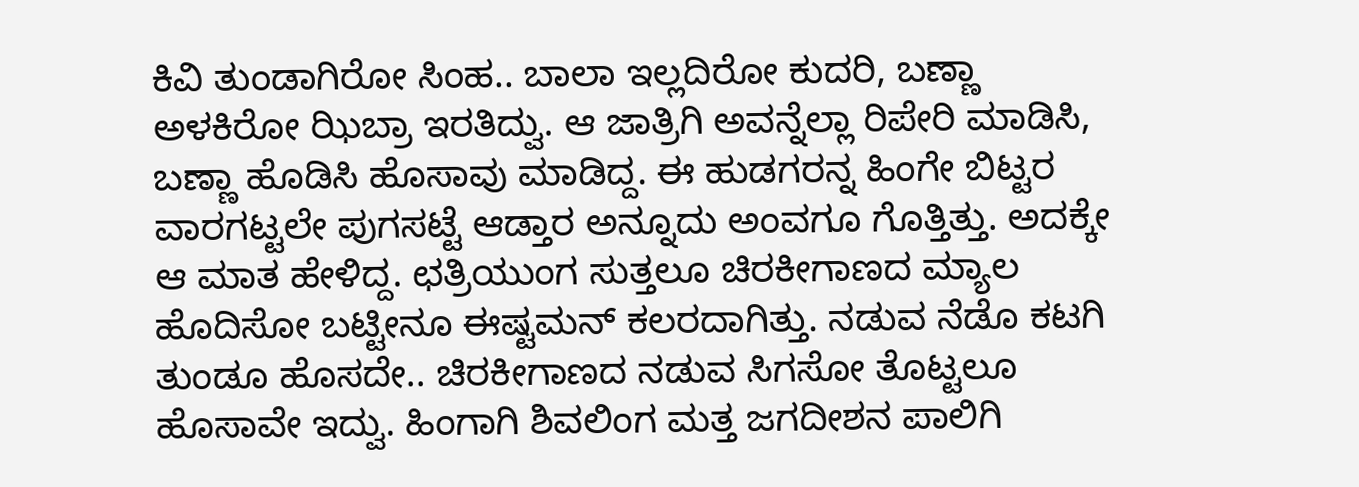ಕಿವಿ ತುಂಡಾಗಿರೋ ಸಿಂಹ.. ಬಾಲಾ ಇಲ್ಲದಿರೋ ಕುದರಿ, ಬಣ್ಣಾ ಅಳಕಿರೋ ಝಿಬ್ರಾ ಇರತಿದ್ವು. ಆ ಜಾತ್ರಿಗಿ ಅವನ್ನೆಲ್ಲಾ ರಿಪೇರಿ ಮಾಡಿಸಿ, ಬಣ್ಣಾ ಹೊಡಿಸಿ ಹೊಸಾವು ಮಾಡಿದ್ದ. ಈ ಹುಡಗರನ್ನ ಹಿಂಗೇ ಬಿಟ್ಟರ ವಾರಗಟ್ಟಲೇ ಪುಗಸಟ್ಟೆ ಆಡ್ತಾರ ಅನ್ನೂದು ಅಂವಗೂ ಗೊತ್ತಿತ್ತು. ಅದಕ್ಕೇ ಆ ಮಾತ ಹೇಳಿದ್ದ. ಛತ್ರಿಯುಂಗ ಸುತ್ತಲೂ ಚಿರಕೀಗಾಣದ ಮ್ಯಾಲ ಹೊದಿಸೋ ಬಟ್ಟೀನೂ ಈಷ್ಟಮನ್ ಕಲರದಾಗಿತ್ತು. ನಡುವ ನೆಡೊ ಕಟಗಿ ತುಂಡೂ ಹೊಸದೇ.. ಚಿರಕೀಗಾಣದ ನಡುವ ಸಿಗಸೋ ತೊಟ್ಟಲೂ ಹೊಸಾವೇ ಇದ್ವು. ಹಿಂಗಾಗಿ ಶಿವಲಿಂಗ ಮತ್ತ ಜಗದೀಶನ ಪಾಲಿಗಿ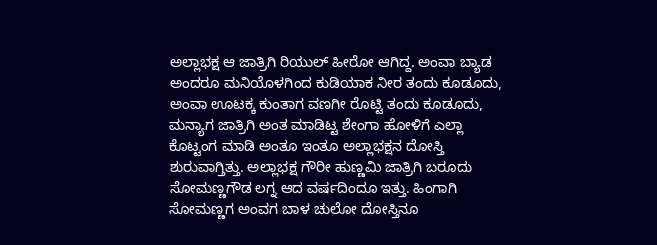ಅಲ್ಲಾಭಕ್ಷ ಆ ಜಾತ್ರಿಗಿ ರಿಯುಲ್ ಹೀರೋ ಆಗಿದ್ದ. ಅಂವಾ ಬ್ಯಾಡ ಅಂದರೂ ಮನಿಯೊಳಗಿಂದ ಕುಡಿಯಾಕ ನೀರ ತಂದು ಕೂಡೂದು, ಅಂವಾ ಊಟಕ್ಕ ಕುಂತಾಗ ವಣಗೀ ರೊಟ್ಟಿ ತಂದು ಕೂಡೂದು, ಮನ್ಯಾಗ ಜಾತ್ರಿಗಿ ಅಂತ ಮಾಡಿಟ್ಟ ಶೇಂಗಾ ಹೋಳಿಗೆ ಎಲ್ಲಾ ಕೊಟ್ಟಂಗ ಮಾಡಿ ಅಂತೂ ಇಂತೂ ಅಲ್ಲಾಭಕ್ಷನ ದೋಸ್ತಿ ಶುರುವಾಗ್ತಿತ್ತು. ಅಲ್ಲಾಭಕ್ಷ ಗೌರೀ ಹುಣ್ಣಮಿ ಜಾತ್ರಿಗಿ ಬರೂದು ಸೋಮಣ್ಣಗೌಡ ಲಗ್ನ ಆದ ವರ್ಷದಿಂದೂ ಇತ್ತು. ಹಿಂಗಾಗಿ ಸೋಮಣ್ಣಗ ಅಂವಗ ಬಾಳ ಚುಲೋ ದೋಸ್ತಿನೂ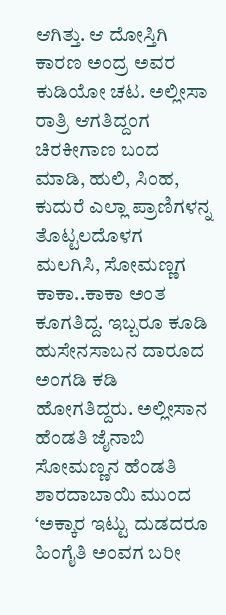ಆಗಿತ್ತು. ಆ ದೋಸ್ತಿಗಿ ಕಾರಣ ಅಂದ್ರ ಅವರ ಕುಡಿಯೋ ಚಟ. ಅಲ್ಲೀಸಾ ರಾತ್ರಿ ಆಗತಿದ್ದಂಗ ಚಿರಕೀಗಾಣ ಬಂದ ಮಾಡಿ, ಹುಲಿ, ಸಿಂಹ, ಕುದುರೆ ಎಲ್ಲಾ ಪ್ರಾಣಿಗಳನ್ನ ತೊಟ್ಟಲದೊಳಗ ಮಲಗಿಸಿ, ಸೋಮಣ್ಣಗ ಕಾಕಾ..ಕಾಕಾ ಅಂತ ಕೂಗತಿದ್ದ. ಇಬ್ಬರೂ ಕೂಡಿ ಹುಸೇನಸಾಬನ ದಾರೂದ ಅಂಗಡಿ ಕಡಿ ಹೋಗತಿದ್ದರು. ಅಲ್ಲೀಸಾನ ಹೆಂಡತಿ ಜೈನಾಬಿ ಸೋಮಣ್ಣನ ಹೆಂಡತಿ ಶಾರದಾಬಾಯಿ ಮುಂದ ‘ಅಕ್ಕಾರ ಇಟ್ಟು ದುಡದರೂ ಹಿಂಗೈತಿ ಅಂವಗ ಬರೀ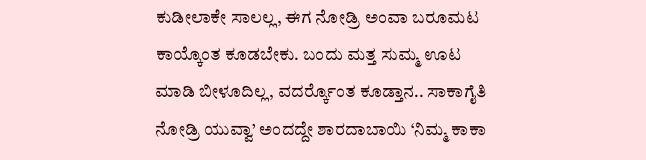ಕುಡೀಲಾಕೇ ಸಾಲಲ್ಲ, ಈಗ ನೋಡ್ರಿ ಅಂವಾ ಬರೂಮಟ ಕಾಯ್ಕೊಂತ ಕೂಡಬೇಕು. ಬಂದು ಮತ್ತ ಸುಮ್ಮ ಊಟ ಮಾಡಿ ಬೀಳೂದಿಲ್ಲ, ವದರ್ರ್ಕೊಂತ ಕೂಡ್ತಾನ.. ಸಾಕಾಗೈತಿ ನೋಡ್ರಿ ಯುವ್ವಾ’ ಅಂದದ್ದೇ ಶಾರದಾಬಾಯಿ ‘ನಿಮ್ಮ ಕಾಕಾ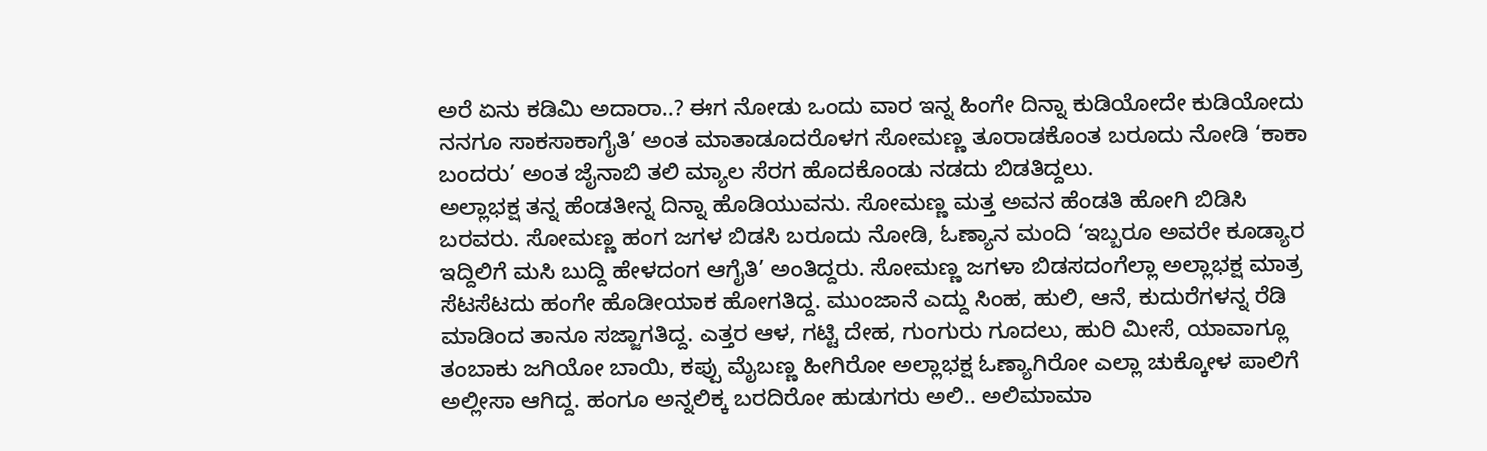ಅರೆ ಏನು ಕಡಿಮಿ ಅದಾರಾ..? ಈಗ ನೋಡು ಒಂದು ವಾರ ಇನ್ನ ಹಿಂಗೇ ದಿನ್ನಾ ಕುಡಿಯೋದೇ ಕುಡಿಯೋದು ನನಗೂ ಸಾಕಸಾಕಾಗೈತಿ’ ಅಂತ ಮಾತಾಡೂದರೊಳಗ ಸೋಮಣ್ಣ ತೂರಾಡಕೊಂತ ಬರೂದು ನೋಡಿ ‘ಕಾಕಾ ಬಂದರು’ ಅಂತ ಜೈನಾಬಿ ತಲಿ ಮ್ಯಾಲ ಸೆರಗ ಹೊದಕೊಂಡು ನಡದು ಬಿಡತಿದ್ದಲು.
ಅಲ್ಲಾಭಕ್ಷ ತನ್ನ ಹೆಂಡತೀನ್ನ ದಿನ್ನಾ ಹೊಡಿಯುವನು. ಸೋಮಣ್ಣ ಮತ್ತ ಅವನ ಹೆಂಡತಿ ಹೋಗಿ ಬಿಡಿಸಿ ಬರವರು. ಸೋಮಣ್ಣ ಹಂಗ ಜಗಳ ಬಿಡಸಿ ಬರೂದು ನೋಡಿ, ಓಣ್ಯಾನ ಮಂದಿ ‘ಇಬ್ಬರೂ ಅವರೇ ಕೂಡ್ಯಾರ ಇದ್ದಿಲಿಗೆ ಮಸಿ ಬುದ್ದಿ ಹೇಳದಂಗ ಆಗೈತಿ’ ಅಂತಿದ್ದರು. ಸೋಮಣ್ಣ ಜಗಳಾ ಬಿಡಸದಂಗೆಲ್ಲಾ ಅಲ್ಲಾಭಕ್ಷ ಮಾತ್ರ ಸೆಟಸೆಟದು ಹಂಗೇ ಹೊಡೀಯಾಕ ಹೋಗತಿದ್ದ. ಮುಂಜಾನೆ ಎದ್ದು ಸಿಂಹ, ಹುಲಿ, ಆನೆ, ಕುದುರೆಗಳನ್ನ ರೆಡಿ ಮಾಡಿಂದ ತಾನೂ ಸಜ್ಜಾಗತಿದ್ದ. ಎತ್ತರ ಆಳ, ಗಟ್ಟಿ ದೇಹ, ಗುಂಗುರು ಗೂದಲು, ಹುರಿ ಮೀಸೆ, ಯಾವಾಗ್ಲೂ ತಂಬಾಕು ಜಗಿಯೋ ಬಾಯಿ, ಕಪ್ಪು ಮೈಬಣ್ಣ ಹೀಗಿರೋ ಅಲ್ಲಾಭಕ್ಷ ಓಣ್ಯಾಗಿರೋ ಎಲ್ಲಾ ಚುಕ್ಕೋಳ ಪಾಲಿಗೆ ಅಲ್ಲೀಸಾ ಆಗಿದ್ದ. ಹಂಗೂ ಅನ್ನಲಿಕ್ಕ ಬರದಿರೋ ಹುಡುಗರು ಅಲಿ.. ಅಲಿಮಾಮಾ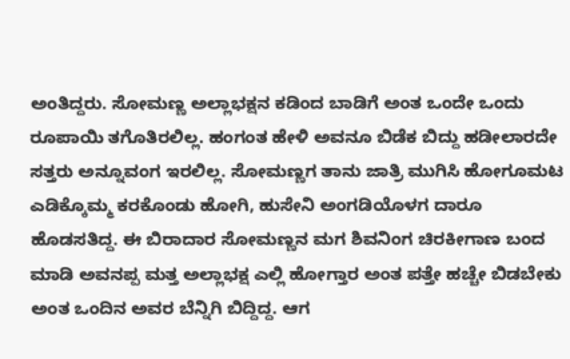ಅಂತಿದ್ದರು. ಸೋಮಣ್ಣ ಅಲ್ಲಾಭಕ್ಷನ ಕಡಿಂದ ಬಾಡಿಗೆ ಅಂತ ಒಂದೇ ಒಂದು ರೂಪಾಯಿ ತಗೊತಿರಲಿಲ್ಲ. ಹಂಗಂತ ಹೇಳಿ ಅವನೂ ಬಿಡೆಕ ಬಿದ್ದು ಹಡೀಲಾರದೇ ಸತ್ತರು ಅನ್ನೂವಂಗ ಇರಲಿಲ್ಲ. ಸೋಮಣ್ಣಗ ತಾನು ಜಾತ್ರಿ ಮುಗಿಸಿ ಹೋಗೂಮಟ ಎಡಿಕ್ಕೊಮ್ಮ ಕರಕೊಂಡು ಹೋಗಿ, ಹುಸೇನಿ ಅಂಗಡಿಯೊಳಗ ದಾರೂ ಹೊಡಸತಿದ್ದ. ಈ ಬಿರಾದಾರ ಸೋಮಣ್ಣನ ಮಗ ಶಿವನಿಂಗ ಚಿರಕೀಗಾಣ ಬಂದ ಮಾಡಿ ಅವನಪ್ಪ ಮತ್ತ ಅಲ್ಲಾಭಕ್ಷ ಎಲ್ಲಿ ಹೋಗ್ತಾರ ಅಂತ ಪತ್ತೇ ಹಚ್ಚೇ ಬಿಡಬೇಕು ಅಂತ ಒಂದಿನ ಅವರ ಬೆನ್ನಿಗಿ ಬಿದ್ದಿದ್ದ. ಆಗ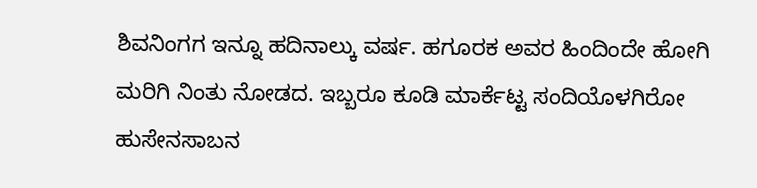ಶಿವನಿಂಗಗ ಇನ್ನೂ ಹದಿನಾಲ್ಕು ವರ್ಷ. ಹಗೂರಕ ಅವರ ಹಿಂದಿಂದೇ ಹೋಗಿ ಮರಿಗಿ ನಿಂತು ನೋಡದ. ಇಬ್ಬರೂ ಕೂಡಿ ಮಾರ್ಕೆಟ್ಟ ಸಂದಿಯೊಳಗಿರೋ ಹುಸೇನಸಾಬನ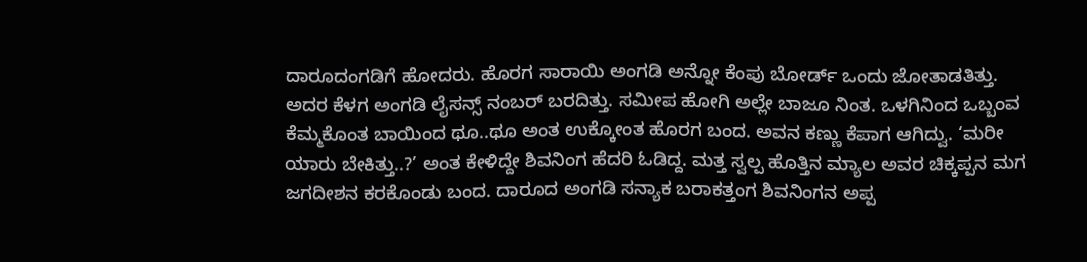ದಾರೂದಂಗಡಿಗೆ ಹೋದರು. ಹೊರಗ ಸಾರಾಯಿ ಅಂಗಡಿ ಅನ್ನೋ ಕೆಂಪು ಬೋರ್ಡ್ ಒಂದು ಜೋತಾಡತಿತ್ತು. ಅದರ ಕೆಳಗ ಅಂಗಡಿ ಲೈಸನ್ಸ್ ನಂಬರ್ ಬರದಿತ್ತು. ಸಮೀಪ ಹೋಗಿ ಅಲ್ಲೇ ಬಾಜೂ ನಿಂತ. ಒಳಗಿನಿಂದ ಒಬ್ಬಂವ ಕೆಮ್ಮಕೊಂತ ಬಾಯಿಂದ ಥೂ..ಥೂ ಅಂತ ಉಕ್ಕೋಂತ ಹೊರಗ ಬಂದ. ಅವನ ಕಣ್ಣು ಕೆಪಾಗ ಆಗಿದ್ವು. ‘ಮರೀ ಯಾರು ಬೇಕಿತ್ತು..?’ ಅಂತ ಕೇಳಿದ್ದೇ ಶಿವನಿಂಗ ಹೆದರಿ ಓಡಿದ್ದ. ಮತ್ತ ಸ್ವಲ್ಪ ಹೊತ್ತಿನ ಮ್ಯಾಲ ಅವರ ಚಿಕ್ಕಪ್ಪನ ಮಗ ಜಗದೀಶನ ಕರಕೊಂಡು ಬಂದ. ದಾರೂದ ಅಂಗಡಿ ಸನ್ಯಾಕ ಬರಾಕತ್ತಂಗ ಶಿವನಿಂಗನ ಅಪ್ಪ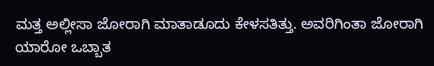ಮತ್ತ ಅಲ್ಲೀಸಾ ಜೋರಾಗಿ ಮಾತಾಡೂದು ಕೇಳಸತಿತ್ತು. ಅವರಿಗಿಂತಾ ಜೋರಾಗಿ ಯಾರೋ ಒಬ್ಬಾತ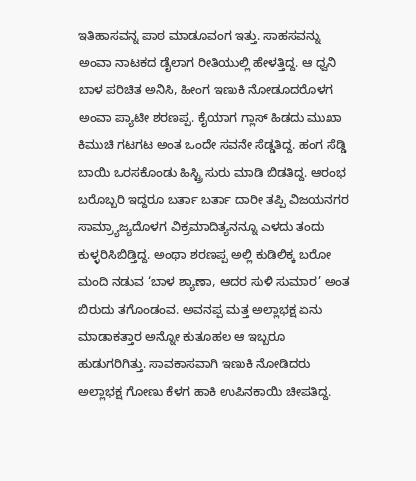ಇತಿಹಾಸವನ್ನ ಪಾಠ ಮಾಡೂವಂಗ ಇತ್ತು. ಸಾಹಸವನ್ನು ಅಂವಾ ನಾಟಕದ ಡೈಲಾಗ ರೀತಿಯುಲ್ಲಿ ಹೇಳತ್ತಿದ್ದ. ಆ ಧ್ವನಿ ಬಾಳ ಪರಿಚಿತ ಅನಿಸಿ, ಹೀಂಗ ಇಣುಕಿ ನೋಡೂದರೊಳಗ ಅಂವಾ ಪ್ಯಾಟೀ ಶರಣಪ್ಪ. ಕೈಯಾಗ ಗ್ಲಾಸ್ ಹಿಡದು ಮುಖಾ ಕಿಮುಚಿ ಗಟಗಟ ಅಂತ ಒಂದೇ ಸವನೇ ಸೆಡ್ಡತಿದ್ದ. ಹಂಗ ಸೆಡ್ಡಿ ಬಾಯಿ ಒರಸಕೊಂಡು ಹಿಸ್ಟ್ರಿ ಸುರು ಮಾಡಿ ಬಿಡತಿದ್ದ. ಆರಂಭ ಬರೊಬ್ಬರಿ ಇದ್ದರೂ ಬರ್ತಾ ಬರ್ತಾ ದಾರೀ ತಪ್ಪಿ ವಿಜಯನಗರ ಸಾಮ್ರ್ಯಾಜ್ಯದೊಳಗ ವಿಕ್ರಮಾದಿತ್ಯನನ್ನೂ ಎಳದು ತಂದು ಕುಳ್ಳರಿಸಿಬಿಡ್ತಿದ್ದ. ಅಂಥಾ ಶರಣಪ್ಪ ಅಲ್ಲಿ ಕುಡಿಲಿಕ್ಕ ಬರೋ ಮಂದಿ ನಡುವ ‘ಬಾಳ ಶ್ಯಾಣಾ, ಆದರ ಸುಳಿ ಸುಮಾರ’ ಅಂತ ಬಿರುದು ತಗೊಂಡಂವ. ಅವನಪ್ಪ ಮತ್ತ ಅಲ್ಲಾಭಕ್ಷ ಏನು ಮಾಡಾಕತ್ತಾರ ಅನ್ನೋ ಕುತೂಹಲ ಆ ಇಬ್ಬರೂ ಹುಡುಗರಿಗಿತ್ತು. ಸಾವಕಾಸವಾಗಿ ಇಣುಕಿ ನೋಡಿದರು ಅಲ್ಲಾಭಕ್ಷ ಗೋಣು ಕೆಳಗ ಹಾಕಿ ಉಪಿನಕಾಯಿ ಚೀಪತಿದ್ದ.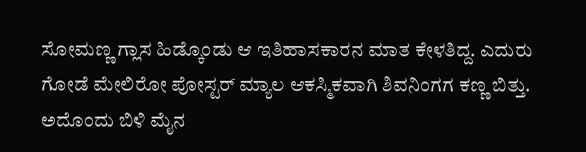ಸೋಮಣ್ಣ ಗ್ಲಾಸ ಹಿಡ್ಕೊಂಡು ಆ ಇತಿಹಾಸಕಾರನ ಮಾತ ಕೇಳತಿದ್ದ. ಎದುರು ಗೋಡೆ ಮೇಲಿರೋ ಪೋಸ್ಟರ್ ಮ್ಯಾಲ ಆಕಸ್ಮಿಕವಾಗಿ ಶಿವನಿಂಗಗ ಕಣ್ಣ ಬಿತ್ತು. ಅದೊಂದು ಬಿಳಿ ಮೈನ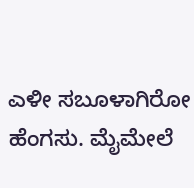ಎಳೀ ಸಬೂಳಾಗಿರೋ ಹೆಂಗಸು. ಮೈಮೇಲೆ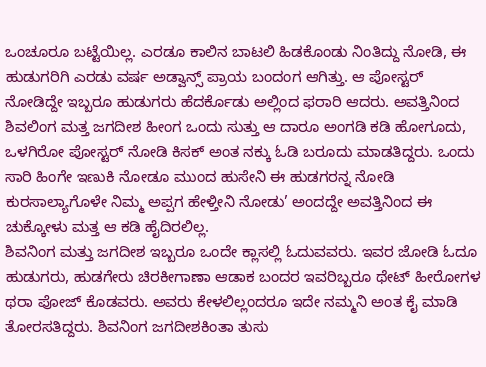ಒಂಚೂರೂ ಬಟ್ಟೆಯಿಲ್ಲ. ಎರಡೂ ಕಾಲಿನ ಬಾಟಲಿ ಹಿಡಕೊಂಡು ನಿಂತಿದ್ದು ನೋಡಿ, ಈ ಹುಡುಗರಿಗಿ ಎರಡು ವರ್ಷ ಅಡ್ವಾನ್ಸ್ ಪ್ರಾಯ ಬಂದಂಗ ಆಗಿತ್ತು. ಆ ಪೋಸ್ಟರ್ ನೋಡಿದ್ದೇ ಇಬ್ಬರೂ ಹುಡುಗರು ಹೆದರ್ಕೊಡು ಅಲ್ಲಿಂದ ಫರಾರಿ ಆದರು. ಅವತ್ತಿನಿಂದ ಶಿವಲಿಂಗ ಮತ್ತ ಜಗದೀಶ ಹೀಂಗ ಒಂದು ಸುತ್ತು ಆ ದಾರೂ ಅಂಗಡಿ ಕಡಿ ಹೋಗೂದು, ಒಳಗಿರೋ ಪೋಸ್ಟರ್ ನೋಡಿ ಕಿಸಕ್ ಅಂತ ನಕ್ಕು ಓಡಿ ಬರೂದು ಮಾಡತಿದ್ದರು. ಒಂದು ಸಾರಿ ಹಿಂಗೇ ಇಣುಕಿ ನೋಡೂ ಮುಂದ ಹುಸೇನಿ ಈ ಹುಡಗರನ್ನ ನೋಡಿ ಕುರಸಾಲ್ಯಾಗೊಳೇ ನಿಮ್ಮ ಅಪ್ಪಗ ಹೇಳ್ತೀನಿ ನೋಡು’ ಅಂದದ್ದೇ ಅವತ್ತಿನಿಂದ ಈ ಚುಕ್ಕೋಳು ಮತ್ತ ಆ ಕಡಿ ಹೈದಿರಲಿಲ್ಲ.
ಶಿವನಿಂಗ ಮತ್ತು ಜಗದೀಶ ಇಬ್ಬರೂ ಒಂದೇ ಕ್ಲಾಸಲ್ಲಿ ಓದುವವರು. ಇವರ ಜೋಡಿ ಓದೂ ಹುಡುಗರು, ಹುಡಗೇರು ಚಿರಕೀಗಾಣಾ ಆಡಾಕ ಬಂದರ ಇವರಿಬ್ಬರೂ ಥೇಟ್ ಹೀರೋಗಳ ಥರಾ ಪೋಜ್ ಕೊಡವರು. ಅವರು ಕೇಳಲಿಲ್ಲಂದರೂ ಇದೇ ನಮ್ಮನಿ ಅಂತ ಕೈ ಮಾಡಿ ತೋರಸತಿದ್ದರು. ಶಿವನಿಂಗ ಜಗದೀಶಕಿಂತಾ ತುಸು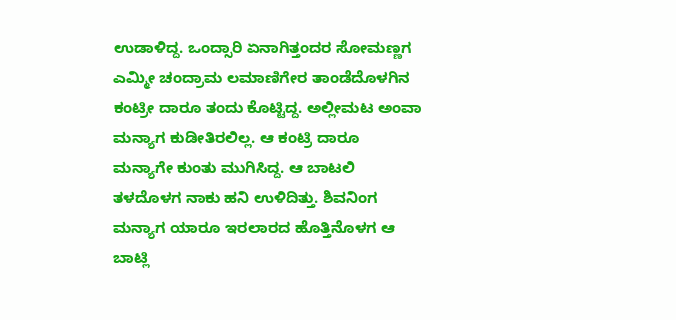ಉಡಾಳಿದ್ದ. ಒಂದ್ಸಾರಿ ಏನಾಗಿತ್ತಂದರ ಸೋಮಣ್ಣಗ ಎಮ್ಮೀ ಚಂದ್ರಾಮ ಲಮಾಣಿಗೇರ ತಾಂಡೆದೊಳಗಿನ ಕಂಟ್ರೀ ದಾರೂ ತಂದು ಕೊಟ್ಟಿದ್ದ. ಅಲ್ಲೀಮಟ ಅಂವಾ ಮನ್ಯಾಗ ಕುಡೀತಿರಲಿಲ್ಲ. ಆ ಕಂಟ್ರಿ ದಾರೂ ಮನ್ಯಾಗೇ ಕುಂತು ಮುಗಿಸಿದ್ದ. ಆ ಬಾಟಲಿ ತಳದೊಳಗ ನಾಕು ಹನಿ ಉಳಿದಿತ್ತು. ಶಿವನಿಂಗ ಮನ್ಯಾಗ ಯಾರೂ ಇರಲಾರದ ಹೊತ್ತಿನೊಳಗ ಆ ಬಾಟ್ಲಿ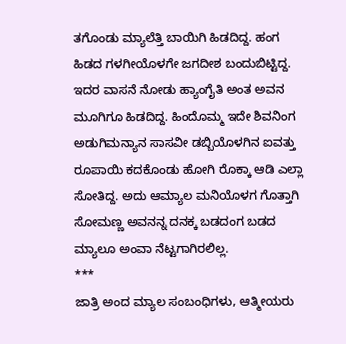ತಗೊಂಡು ಮ್ಯಾಲೆತ್ತಿ ಬಾಯಿಗಿ ಹಿಡದಿದ್ದ. ಹಂಗ ಹಿಡದ ಗಳಗೀಯೊಳಗೇ ಜಗದೀಶ ಬಂದುಬಿಟ್ಟಿದ್ದ. ಇದರ ವಾಸನೆ ನೋಡು ಹ್ಯಾಂಗೈತಿ ಅಂತ ಅವನ ಮೂಗಿಗೂ ಹಿಡದಿದ್ದ. ಹಿಂದೊಮ್ಮ ಇದೇ ಶಿವನಿಂಗ ಅಡುಗಿಮನ್ಯಾನ ಸಾಸವೀ ಡಬ್ಬಿಯೊಳಗಿನ ಐವತ್ತು ರೂಪಾಯಿ ಕದಕೊಂಡು ಹೋಗಿ ರೊಕ್ಕಾ ಆಡಿ ಎಲ್ಲಾ ಸೋತಿದ್ದ. ಅದು ಆಮ್ಯಾಲ ಮನಿಯೊಳಗ ಗೊತ್ತಾಗಿ ಸೋಮಣ್ಣ ಅವನನ್ನ ದನಕ್ಕ ಬಡದಂಗ ಬಡದ ಮ್ಯಾಲೂ ಅಂವಾ ನೆಟ್ಟಗಾಗಿರಲಿಲ್ಲ.
***
ಜಾತ್ರಿ ಅಂದ ಮ್ಯಾಲ ಸಂಬಂಧಿಗಳು, ಆತ್ಮೀಯರು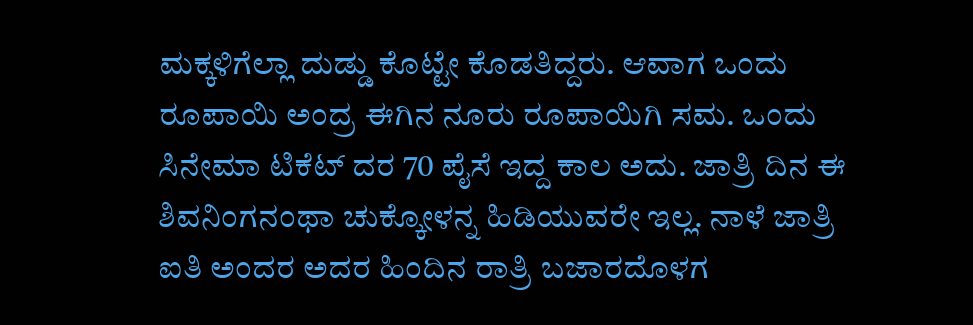ಮಕ್ಕಳಿಗೆಲ್ಲಾ ದುಡ್ಡು ಕೊಟ್ಟೇ ಕೊಡತಿದ್ದರು. ಆವಾಗ ಒಂದು ರೂಪಾಯಿ ಅಂದ್ರ ಈಗಿನ ನೂರು ರೂಪಾಯಿಗಿ ಸಮ. ಒಂದು ಸಿನೇಮಾ ಟಿಕೆಟ್ ದರ 70 ಪೈಸೆ ಇದ್ದ ಕಾಲ ಅದು. ಜಾತ್ರಿ ದಿನ ಈ ಶಿವನಿಂಗನಂಥಾ ಚುಕ್ಕೋಳನ್ನ ಹಿಡಿಯುವರೇ ಇಲ್ಲ. ನಾಳೆ ಜಾತ್ರಿ ಐತಿ ಅಂದರ ಅದರ ಹಿಂದಿನ ರಾತ್ರಿ ಬಜಾರದೊಳಗ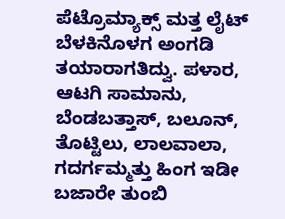ಪೆಟ್ರೊಮ್ಯಾಕ್ಸ್ ಮತ್ತ ಲೈಟ್ ಬೆಳಕಿನೊಳಗ ಅಂಗಡಿ ತಯಾರಾಗತಿದ್ವು. ಪಳಾರ, ಆಟಗಿ ಸಾಮಾನು, ಬೆಂಡಬತ್ತಾಸ್, ಬಲೂನ್, ತೊಟ್ಟಿಲು, ಲಾಲವಾಲಾ, ಗದರ್ಗಮ್ಮತ್ತು ಹಿಂಗ ಇಡೀ ಬಜಾರೇ ತುಂಬಿ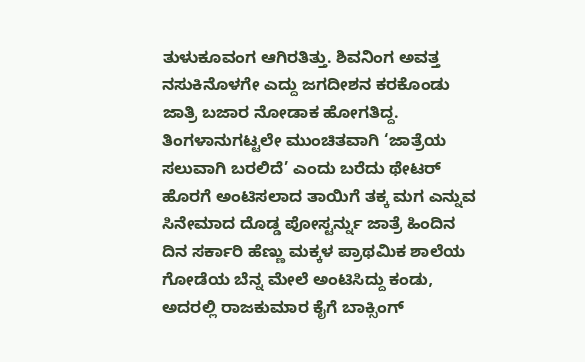ತುಳುಕೂವಂಗ ಆಗಿರತಿತ್ತು. ಶಿವನಿಂಗ ಅವತ್ತ ನಸುಕಿನೊಳಗೇ ಎದ್ದು ಜಗದೀಶನ ಕರಕೊಂಡು ಜಾತ್ರಿ ಬಜಾರ ನೋಡಾಕ ಹೋಗತಿದ್ದ. ತಿಂಗಳಾನುಗಟ್ಟಲೇ ಮುಂಚಿತವಾಗಿ ‘ಜಾತ್ರೆಯ ಸಲುವಾಗಿ ಬರಲಿದೆ’ ಎಂದು ಬರೆದು ಥೇಟರ್ ಹೊರಗೆ ಅಂಟಿಸಲಾದ ತಾಯಿಗೆ ತಕ್ಕ ಮಗ ಎನ್ನುವ ಸಿನೇಮಾದ ದೊಡ್ಡ ಪೋಸ್ಟರ್ನ್ನು ಜಾತ್ರೆ ಹಿಂದಿನ ದಿನ ಸರ್ಕಾರಿ ಹೆಣ್ಣು ಮಕ್ಕಳ ಪ್ರಾಥಮಿಕ ಶಾಲೆಯ ಗೋಡೆಯ ಬೆನ್ನ ಮೇಲೆ ಅಂಟಿಸಿದ್ದು ಕಂಡು, ಅದರಲ್ಲಿ ರಾಜಕುಮಾರ ಕೈಗೆ ಬಾಕ್ಸಿಂಗ್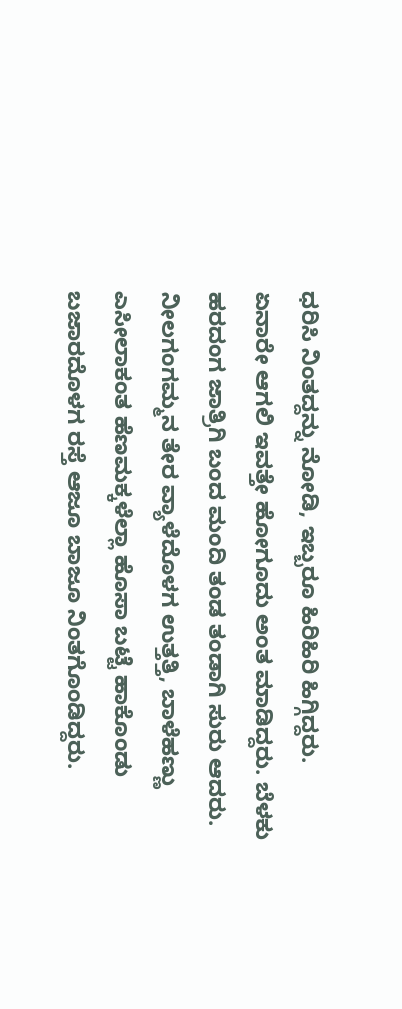ಧರಿಸಿ ನಿಂತದ್ದನ್ನು ನೋಡಿ, ಇಬ್ಬರೂ ಹಿರಿಹಿರಿ ಹಿಗ್ಗಿದ್ದರು. ಏನಾರೇ ಆಗಲಿ ಇವತ್ತೇ ಹೋಗೂದು ಅಂತ ಮಾಡಿದ್ದರು. ಬೆಳಕು ಹರದಂಗ ಜಾತ್ರಿಗಿ ಬಂದ ಮಂದಿ ತಂಡ ತಂಡಾಗಿ ಸುರು ಆದರು. ನೀಲಗಂಗಮ್ಮನ ತೇರ ವ್ಯಾಳೆದೊಳಗ ಉತ್ತತ್ತಿ, ಬಾಳೆಹಣ್ಣು ಎಸೀಲಾಕಂತ ಹೆಣಮಕ್ಕಳೆಲ್ಲಾ ಹೊಸಾ ಬಟ್ಟೆ ಹಾಕೊಂಡು ಬಜಾರದೊಳಗ ರಸ್ತೆ ಆಜೂ ಬಾಜೂ ನಿಂತಗೊಂಡಿದ್ದರು.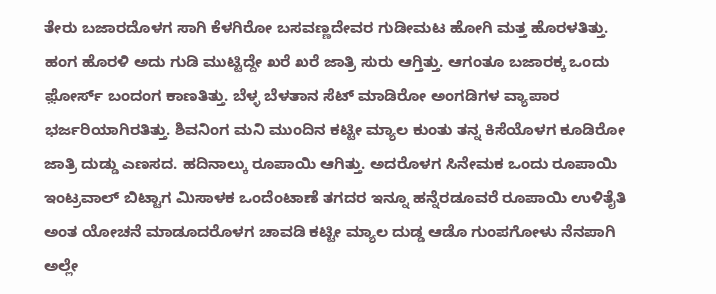ತೇರು ಬಜಾರದೊಳಗ ಸಾಗಿ ಕೆಳಗಿರೋ ಬಸವಣ್ಣದೇವರ ಗುಡೀಮಟ ಹೋಗಿ ಮತ್ತ ಹೊರಳತಿತ್ತು. ಹಂಗ ಹೊರಳಿ ಅದು ಗುಡಿ ಮುಟ್ಟಿದ್ದೇ ಖರೆ ಖರೆ ಜಾತ್ರಿ ಸುರು ಆಗ್ತಿತ್ತು. ಆಗಂತೂ ಬಜಾರಕ್ಕ ಒಂದು ಫ಼ೋರ್ಸ್ ಬಂದಂಗ ಕಾಣತಿತ್ತು. ಬೆಳ್ಳ ಬೆಳತಾನ ಸೆಟ್ ಮಾಡಿರೋ ಅಂಗಡಿಗಳ ವ್ಯಾಪಾರ ಭರ್ಜರಿಯಾಗಿರತಿತ್ತು. ಶಿವನಿಂಗ ಮನಿ ಮುಂದಿನ ಕಟ್ಟೀ ಮ್ಯಾಲ ಕುಂತು ತನ್ನ ಕಿಸೆಯೊಳಗ ಕೂಡಿರೋ ಜಾತ್ರಿ ದುಡ್ಡು ಎಣಸದ. ಹದಿನಾಲ್ಕು ರೂಪಾಯಿ ಆಗಿತ್ತು. ಅದರೊಳಗ ಸಿನೇಮಕ ಒಂದು ರೂಪಾಯಿ ಇಂಟ್ರವಾಲ್ ಬಿಟ್ಟಾಗ ಮಿಸಾಳಕ ಒಂದೆಂಟಾಣೆ ತಗದರ ಇನ್ನೂ ಹನ್ನೆರಡೂವರೆ ರೂಪಾಯಿ ಉಳಿತೈತಿ ಅಂತ ಯೋಚನೆ ಮಾಡೂದರೊಳಗ ಚಾವಡಿ ಕಟ್ಟೀ ಮ್ಯಾಲ ದುಡ್ಡ ಆಡೊ ಗುಂಪಗೋಳು ನೆನಪಾಗಿ ಅಲ್ಲೇ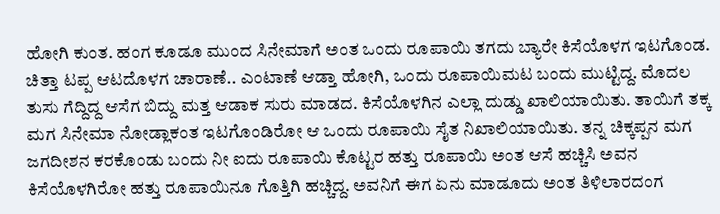ಹೋಗಿ ಕುಂತ. ಹಂಗ ಕೂಡೂ ಮುಂದ ಸಿನೇಮಾಗೆ ಅಂತ ಒಂದು ರೂಪಾಯಿ ತಗದು ಬ್ಯಾರೇ ಕಿಸೆಯೊಳಗ ಇಟಗೊಂಡ. ಚಿತ್ತಾ ಟಪ್ಪ ಆಟದೊಳಗ ಚಾರಾಣೆ.. ಎಂಟಾಣೆ ಆಡ್ತಾ ಹೋಗಿ, ಒಂದು ರೂಪಾಯಿಮಟ ಬಂದು ಮುಟ್ಟಿದ್ದ. ಮೊದಲ ತುಸು ಗೆದ್ದಿದ್ದ ಆಸೆಗ ಬಿದ್ದು ಮತ್ತ ಆಡಾಕ ಸುರು ಮಾಡದ. ಕಿಸೆಯೊಳಗಿನ ಎಲ್ಲಾ ದುಡ್ಡು ಖಾಲಿಯಾಯಿತು. ತಾಯಿಗೆ ತಕ್ಕ ಮಗ ಸಿನೇಮಾ ನೋಡ್ಲಾಕಂತ ಇಟಗೊಂಡಿರೋ ಆ ಒಂದು ರೂಪಾಯಿ ಸೈತ ನಿಖಾಲಿಯಾಯಿತು. ತನ್ನ ಚಿಕ್ಕಪ್ಪನ ಮಗ ಜಗದೀಶನ ಕರಕೊಂಡು ಬಂದು ನೀ ಐದು ರೂಪಾಯಿ ಕೊಟ್ಟರ ಹತ್ತು ರೂಪಾಯಿ ಅಂತ ಆಸೆ ಹಚ್ಚಿಸಿ ಅವನ ಕಿಸೆಯೊಳಗಿರೋ ಹತ್ತು ರೂಪಾಯಿನೂ ಗೊತ್ತಿಗಿ ಹಚ್ಚಿದ್ದ. ಅವನಿಗೆ ಈಗ ಏನು ಮಾಡೂದು ಅಂತ ತಿಳಿಲಾರದಂಗ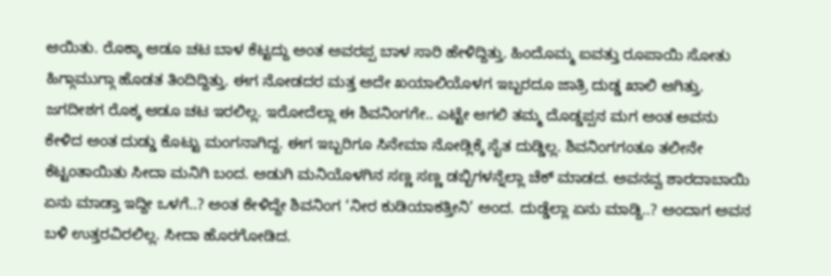ಆಯಿತು. ರೊಕ್ಕಾ ಆಡೂ ಚಟ ಬಾಳ ಕೆಟ್ಟದ್ದು ಅಂತ ಅವರಪ್ಪ ಬಾಳ ಸಾರಿ ಹೇಳಿದ್ದಿತ್ತು. ಹಿಂದೊಮ್ಮ ಐವತ್ತು ರೂಪಾಯಿ ಸೋತು ಹಿಗ್ಗಾಮುಗ್ಗಾ ಹೊಡತ ತಿಂದಿದ್ದಿತ್ತು. ಈಗ ನೋಡದರ ಮತ್ತ ಅದೇ ಖಯಾಲಿಯೊಳಗ ಇಬ್ಬರದೂ ಜಾತ್ರಿ ದುಡ್ಡ ಖಾಲಿ ಆಗಿತ್ತು. ಜಗದೀಶಗ ರೊಕ್ಕ ಆಡೂ ಚಟ ಇರಲಿಲ್ಲ. ಇರೋದೆಲ್ಲಾ ಈ ಶಿವನಿಂಗಗೇ.. ಎಟ್ಟೇ ಆಗಲಿ ತಮ್ಮ ದೊಡ್ಡಪ್ಪನ ಮಗ ಅಂತ ಅವನು ಕೇಳಿದ ಅಂತ ದುಡ್ಡು ಕೊಟ್ಟು ಮಂಗನಾಗಿದ್ದ. ಈಗ ಇಬ್ಬರಿಗೂ ಸಿನೇಮಾ ನೋಡ್ಲಿಕ್ಕೆ ಸೈತ ದುಡ್ಡಿಲ್ಲ. ಶಿವನಿಂಗಗಂತೂ ತಲೀನೇ ಕೆಟ್ಟಂತಾಯಿತು ಸೀದಾ ಮನಿಗಿ ಬಂದ. ಅಡುಗಿ ಮನಿಯೊಳಗಿನ ಸಣ್ಣ ಸಣ್ಣ ಡಬ್ಬಿಗಳನ್ನೆಲ್ಲಾ ಚೆಕ್ ಮಾಡದ. ಅವನವ್ವ ಶಾರದಾಬಾಯಿ ಏನು ಮಾಡ್ತಾ ಇದ್ದೀ ಒಳಗೆ..? ಅಂತ ಕೇಳಿದ್ದೇ ಶಿವನಿಂಗ ‘ನೀರ ಕುಡಿಯಾಕತ್ತೀನಿ’ ಅಂದ. ದುಡ್ಡೆಲ್ಲಾ ಏನು ಮಾಡ್ದಿ..? ಅಂದಾಗ ಅವನ ಬಳಿ ಉತ್ತರವಿರಲಿಲ್ಲ. ಸೀದಾ ಹೊರಗೋಡಿದ.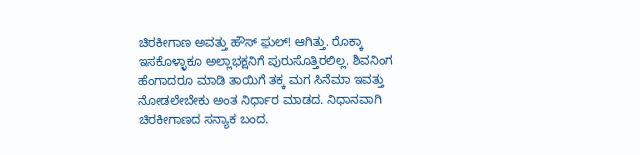ಚಿರಕೀಗಾಣ ಅವತ್ತು ಹೌಸ್ ಫ಼ುಲ್! ಆಗಿತ್ತು. ರೊಕ್ಕಾ ಇಸಕೊಳ್ಳಾಕೂ ಅಲ್ಲಾಭಕ್ಷನಿಗೆ ಪುರುಸೊತ್ತಿರಲಿಲ್ಲ. ಶಿವನಿಂಗ ಹೆಂಗಾದರೂ ಮಾಡಿ ತಾಯಿಗೆ ತಕ್ಕ ಮಗ ಸಿನೆಮಾ ಇವತ್ತು ನೋಡಲೇಬೇಕು ಅಂತ ನಿರ್ಧಾರ ಮಾಡದ. ನಿಧಾನವಾಗಿ ಚಿರಕೀಗಾಣದ ಸನ್ಯಾಕ ಬಂದ.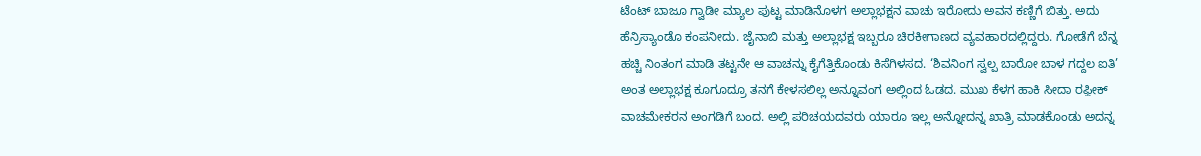ಟೆಂಟ್ ಬಾಜೂ ಗ್ವಾಡೀ ಮ್ಯಾಲ ಪುಟ್ಟ ಮಾಡಿನೊಳಗ ಅಲ್ಲಾಭಕ್ಷನ ವಾಚು ಇರೋದು ಅವನ ಕಣ್ಣಿಗೆ ಬಿತ್ತು. ಅದು ಹೆನ್ರಿಸ್ಯಾಂಡೊ ಕಂಪನೀದು. ಜೈನಾಬಿ ಮತ್ತು ಅಲ್ಲಾಭಕ್ಷ ಇಬ್ಬರೂ ಚಿರಕೀಗಾಣದ ವ್ಯವಹಾರದಲ್ಲಿದ್ದರು. ಗೋಡೆಗೆ ಬೆನ್ನ ಹಚ್ಚಿ ನಿಂತಂಗ ಮಾಡಿ ತಟ್ಟನೇ ಆ ವಾಚನ್ನು ಕೈಗೆತ್ತಿಕೊಂಡು ಕಿಸೆಗಿಳಸದ. ‘ಶಿವನಿಂಗ ಸ್ವಲ್ಪ ಬಾರೋ ಬಾಳ ಗದ್ದಲ ಐತಿ’ ಅಂತ ಅಲ್ಲಾಭಕ್ಷ ಕೂಗೂದ್ರೂ ತನಗೆ ಕೇಳಸಲಿಲ್ಲ ಅನ್ನೂವಂಗ ಅಲ್ಲಿಂದ ಓಡದ. ಮುಖ ಕೆಳಗ ಹಾಕಿ ಸೀದಾ ರಫ಼ೀಕ್ ವಾಚಮೇಕರನ ಅಂಗಡಿಗೆ ಬಂದ. ಅಲ್ಲಿ ಪರಿಚಯದವರು ಯಾರೂ ಇಲ್ಲ ಅನ್ನೋದನ್ನ ಖಾತ್ರಿ ಮಾಡಕೊಂಡು ಅದನ್ನ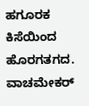ಹಗೂರಕ ಕಿಸೆಯಿಂದ ಹೊರಗತಗದ. ವಾಚಮೇಕರ್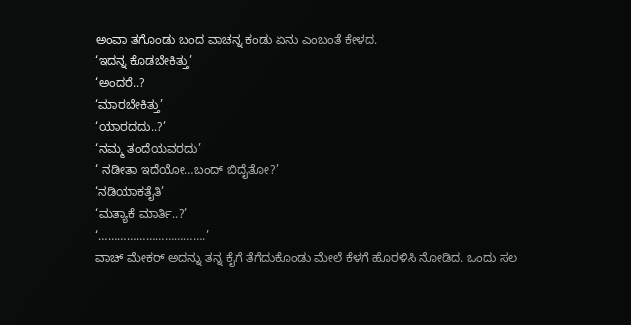ಅಂವಾ ತಗೊಂಡು ಬಂದ ವಾಚನ್ನ ಕಂಡು ಏನು ಎಂಬಂತೆ ಕೇಳದ.
‘ಇದನ್ನ ಕೊಡಬೇಕಿತ್ತು’
‘ಅಂದರೆ..?
‘ಮಾರಬೇಕಿತ್ತು’
‘ಯಾರದದು..?’
‘ನಮ್ಮ ತಂದೆಯವರದು’
‘ ನಡೀತಾ ಇದೆಯೋ…ಬಂದ್ ಬಿದೈತೋ?’
‘ನಡಿಯಾಕತೈತಿ’
‘ಮತ್ಯಾಕೆ ಮಾರ್ತಿ..?’
‘…………………………….’
ವಾಚ್ ಮೇಕರ್ ಅದನ್ನು ತನ್ನ ಕೈಗೆ ತೆಗೆದುಕೊಂಡು ಮೇಲೆ ಕೆಳಗೆ ಹೊರಳಿಸಿ ನೋಡಿದ. ಒಂದು ಸಲ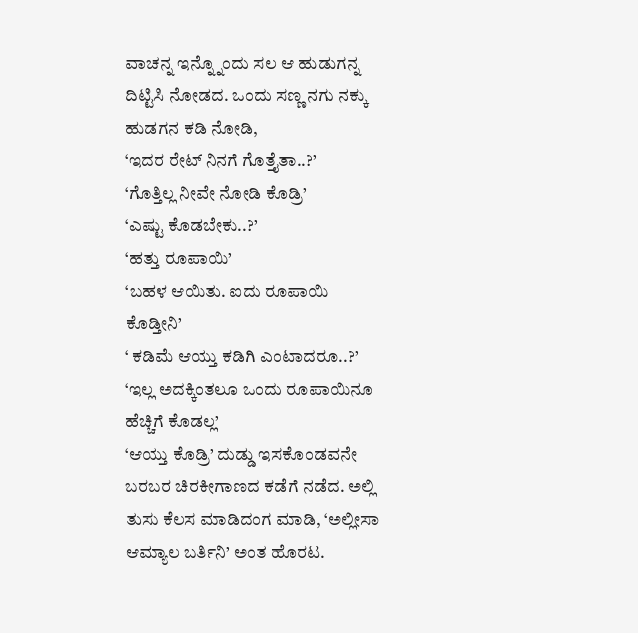ವಾಚನ್ನ ಇನ್ನ್ನೊಂದು ಸಲ ಆ ಹುಡುಗನ್ನ ದಿಟ್ಟಿಸಿ ನೋಡದ. ಒಂದು ಸಣ್ಣ ನಗು ನಕ್ಕು ಹುಡಗನ ಕಡಿ ನೋಡಿ,
‘ಇದರ ರೇಟ್ ನಿನಗೆ ಗೊತ್ತೈತಾ..?’
‘ಗೊತ್ತಿಲ್ಲ ನೀವೇ ನೋಡಿ ಕೊಡ್ರಿ’
‘ಎಷ್ಟು ಕೊಡಬೇಕು..?’
‘ಹತ್ತು ರೂಪಾಯಿ’
‘ಬಹಳ ಆಯಿತು. ಐದು ರೂಪಾಯಿ ಕೊಡ್ತೀನಿ’
‘ ಕಡಿಮೆ ಆಯ್ತು ಕಡಿಗಿ ಎಂಟಾದರೂ..?’
‘ಇಲ್ಲ ಅದಕ್ಕಿಂತಲೂ ಒಂದು ರೂಪಾಯಿನೂ ಹೆಚ್ಚಿಗೆ ಕೊಡಲ್ಲ’
‘ಆಯ್ತು ಕೊಡ್ರಿ’ ದುಡ್ಡು ಇಸಕೊಂಡವನೇ ಬರಬರ ಚಿರಕೀಗಾಣದ ಕಡೆಗೆ ನಡೆದ. ಅಲ್ಲಿ ತುಸು ಕೆಲಸ ಮಾಡಿದಂಗ ಮಾಡಿ, ‘ಅಲ್ಲೀಸಾ ಆಮ್ಯಾಲ ಬರ್ತಿನಿ’ ಅಂತ ಹೊರಟ.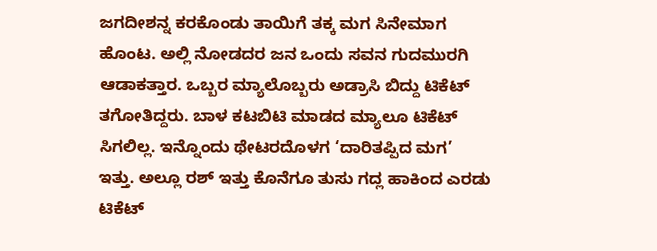ಜಗದೀಶನ್ನ ಕರಕೊಂಡು ತಾಯಿಗೆ ತಕ್ಕ ಮಗ ಸಿನೇಮಾಗ ಹೊಂಟ. ಅಲ್ಲಿ ನೋಡದರ ಜನ ಒಂದು ಸವನ ಗುದಮುರಗಿ ಆಡಾಕತ್ತಾರ. ಒಬ್ಬರ ಮ್ಯಾಲೊಬ್ಬರು ಅಡ್ರಾಸಿ ಬಿದ್ದು ಟಿಕೆಟ್ ತಗೋತಿದ್ದರು. ಬಾಳ ಕಟಬಿಟಿ ಮಾಡದ ಮ್ಯಾಲೂ ಟಿಕೆಟ್ ಸಿಗಲಿಲ್ಲ. ಇನ್ನೊಂದು ಥೇಟರದೊಳಗ ‘ದಾರಿತಪ್ಪಿದ ಮಗ’ ಇತ್ತು. ಅಲ್ಲೂ ರಶ್ ಇತ್ತು ಕೊನೆಗೂ ತುಸು ಗದ್ಲ ಹಾಕಿಂದ ಎರಡು ಟಿಕೆಟ್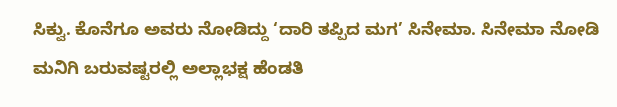ಸಿಕ್ವು. ಕೊನೆಗೂ ಅವರು ನೋಡಿದ್ದು ‘ದಾರಿ ತಪ್ಪಿದ ಮಗ’ ಸಿನೇಮಾ. ಸಿನೇಮಾ ನೋಡಿ ಮನಿಗಿ ಬರುವಷ್ಟರಲ್ಲಿ ಅಲ್ಲಾಭಕ್ಷ ಹೆಂಡತಿ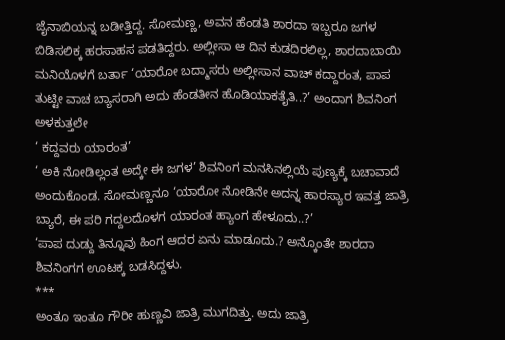ಜೈನಾಬಿಯನ್ನ ಬಡೀತ್ತಿದ್ದ. ಸೋಮಣ್ಣ, ಅವನ ಹೆಂಡತಿ ಶಾರದಾ ಇಬ್ಬರೂ ಜಗಳ ಬಿಡಿಸಲಿಕ್ಕ ಹರಸಾಹಸ ಪಡತಿದ್ದರು. ಅಲ್ಲೀಸಾ ಆ ದಿನ ಕುಡದಿರಲಿಲ್ಲ, ಶಾರದಾಬಾಯಿ ಮನಿಯೊಳಗೆ ಬರ್ತಾ ‘ಯಾರೋ ಬದ್ಮಾಸರು ಅಲ್ಲೀಸಾನ ವಾಚ್ ಕದ್ದಾರಂತ, ಪಾಪ ತುಟ್ಟೀ ವಾಚ ಬ್ಯಾಸರಾಗಿ ಅದು ಹೆಂಡತೀನ ಹೊಡಿಯಾಕತೈತಿ..?’ ಅಂದಾಗ ಶಿವನಿಂಗ ಅಳಕುತ್ತಲೇ
‘ ಕದ್ದವರು ಯಾರಂತ’
‘ ಅಕಿ ನೋಡಿಲ್ಲಂತ ಅದ್ಕೇ ಈ ಜಗಳ’ ಶಿವನಿಂಗ ಮನಸಿನಲ್ಲಿಯೆ ಪುಣ್ಯಕ್ಕೆ ಬಚಾವಾದೆ ಅಂದುಕೊಂಡ. ಸೋಮಣ್ಣನೂ ‘ಯಾರೋ ನೋಡಿನೇ ಅದನ್ನ ಹಾರಸ್ಯಾರ ಇವತ್ತ ಜಾತ್ರಿ ಬ್ಯಾರೆ, ಈ ಪರಿ ಗದ್ದಲದೊಳಗ ಯಾರಂತ ಹ್ಯಾಂಗ ಹೇಳೂದು..?’
‘ಪಾಪ ದುಡ್ದು ತಿನ್ನೂವು ಹಿಂಗ ಆದರ ಏನು ಮಾಡೂದು.? ಅನ್ಕೊಂತೇ ಶಾರದಾ ಶಿವನಿಂಗಗ ಊಟಕ್ಕ ಬಡಸಿದ್ದಳು.
***
ಅಂತೂ ಇಂತೂ ಗೌರೀ ಹುಣ್ಣವಿ ಜಾತ್ರಿ ಮುಗದಿತ್ತು. ಅದು ಜಾತ್ರಿ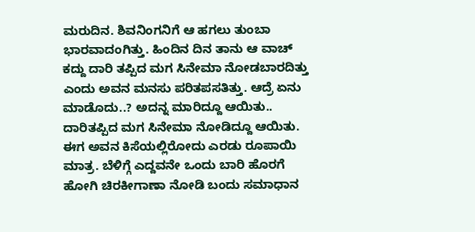ಮರುದಿನ. ಶಿವನಿಂಗನಿಗೆ ಆ ಹಗಲು ತುಂಬಾ ಭಾರವಾದಂಗಿತ್ತು. ಹಿಂದಿನ ದಿನ ತಾನು ಆ ವಾಚ್ ಕದ್ದು ದಾರಿ ತಪ್ಪಿದ ಮಗ ಸಿನೇಮಾ ನೋಡಬಾರದಿತ್ತು ಎಂದು ಅವನ ಮನಸು ಪರಿತಪಸತಿತ್ತು. ಆದ್ರೆ ಏನು ಮಾಡೊದು..? ಅದನ್ನ ಮಾರಿದ್ದೂ ಆಯಿತು.. ದಾರಿತಪ್ಪಿದ ಮಗ ಸಿನೇಮಾ ನೋಡಿದ್ದೂ ಆಯಿತು. ಈಗ ಅವನ ಕಿಸೆಯಲ್ಲಿರೋದು ಎರಡು ರೂಪಾಯಿ ಮಾತ್ರ. ಬೆಳಿಗ್ಗೆ ಎದ್ದವನೇ ಒಂದು ಬಾರಿ ಹೊರಗೆ ಹೋಗಿ ಚಿರಕೀಗಾಣಾ ನೋಡಿ ಬಂದು ಸಮಾಧಾನ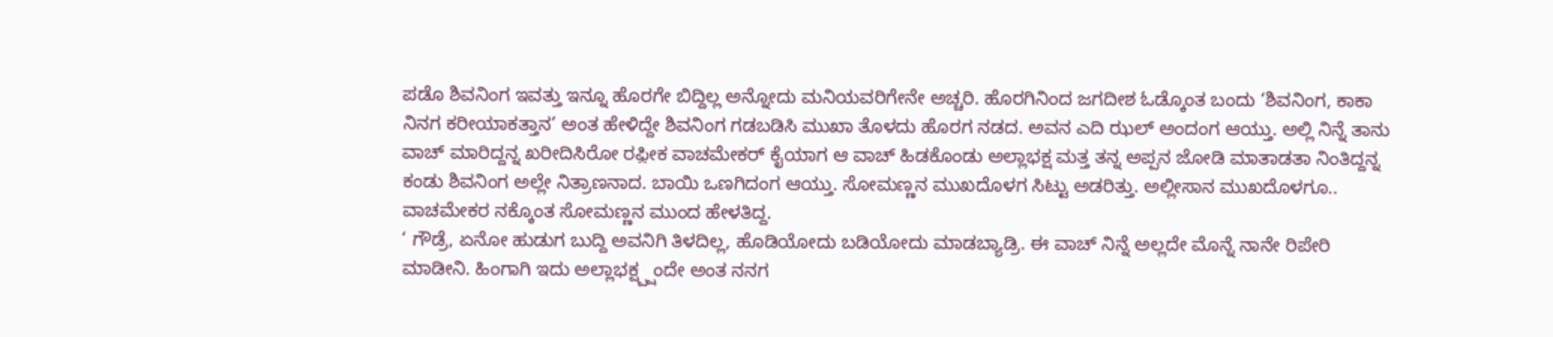ಪಡೊ ಶಿವನಿಂಗ ಇವತ್ತು ಇನ್ನೂ ಹೊರಗೇ ಬಿದ್ದಿಲ್ಲ ಅನ್ನೋದು ಮನಿಯವರಿಗೇನೇ ಅಚ್ಚರಿ. ಹೊರಗಿನಿಂದ ಜಗದೀಶ ಓಡ್ಕೊಂತ ಬಂದು ‘ಶಿವನಿಂಗ, ಕಾಕಾ ನಿನಗ ಕರೀಯಾಕತ್ತಾನ’ ಅಂತ ಹೇಳಿದ್ದೇ ಶಿವನಿಂಗ ಗಡಬಡಿಸಿ ಮುಖಾ ತೊಳದು ಹೊರಗ ನಡದ. ಅವನ ಎದಿ ಝಲ್ ಅಂದಂಗ ಆಯ್ತು. ಅಲ್ಲಿ ನಿನ್ನೆ ತಾನು ವಾಚ್ ಮಾರಿದ್ದನ್ನ ಖರೀದಿಸಿರೋ ರಫ಼ೀಕ ವಾಚಮೇಕರ್ ಕೈಯಾಗ ಆ ವಾಚ್ ಹಿಡಕೊಂಡು ಅಲ್ಲಾಭಕ್ಷ ಮತ್ತ ತನ್ನ ಅಪ್ಪನ ಜೋಡಿ ಮಾತಾಡತಾ ನಿಂತಿದ್ದನ್ನ ಕಂಡು ಶಿವನಿಂಗ ಅಲ್ಲೇ ನಿತ್ರಾಣನಾದ. ಬಾಯಿ ಒಣಗಿದಂಗ ಆಯ್ತು. ಸೋಮಣ್ಣನ ಮುಖದೊಳಗ ಸಿಟ್ಟು ಅಡರಿತ್ತು. ಅಲ್ಲೀಸಾನ ಮುಖದೊಳಗೂ.. ವಾಚಮೇಕರ ನಕ್ಕೊಂತ ಸೋಮಣ್ಣನ ಮುಂದ ಹೇಳತಿದ್ದ.
‘ ಗೌಡ್ರೆ, ಏನೋ ಹುಡುಗ ಬುದ್ದಿ ಅವನಿಗಿ ತಿಳದಿಲ್ಲ, ಹೊಡಿಯೋದು ಬಡಿಯೋದು ಮಾಡಬ್ಯಾಡ್ರಿ. ಈ ವಾಚ್ ನಿನ್ನೆ ಅಲ್ಲದೇ ಮೊನ್ನೆ ನಾನೇ ರಿಪೇರಿ ಮಾಡೀನಿ. ಹಿಂಗಾಗಿ ಇದು ಅಲ್ಲಾಭಕ್ಷ್ಪ್ಷಂದೇ ಅಂತ ನನಗ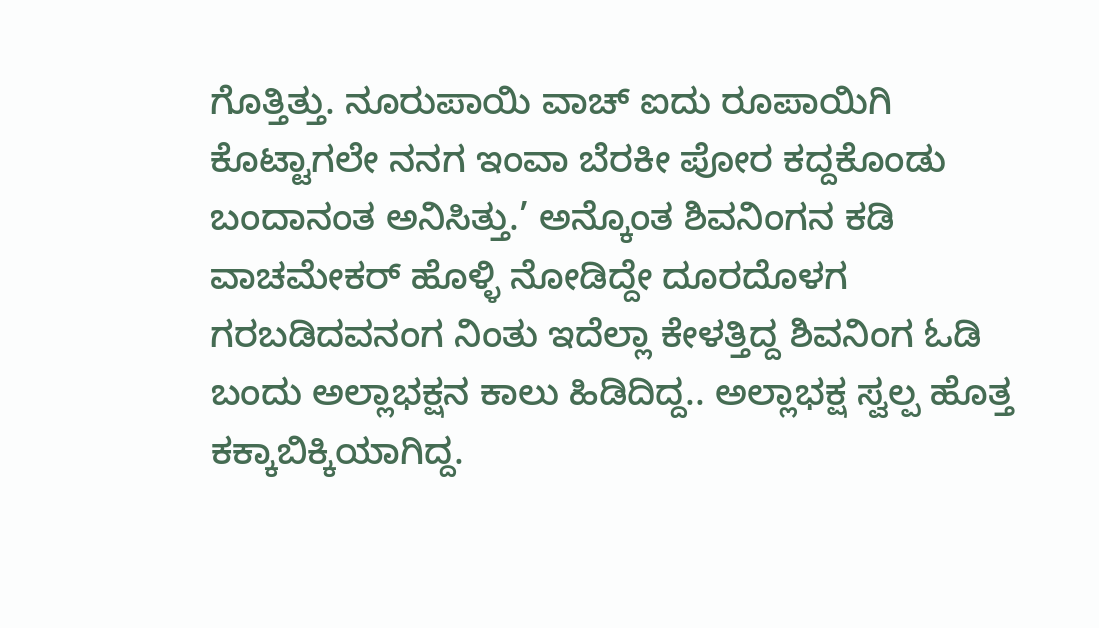ಗೊತ್ತಿತ್ತು. ನೂರುಪಾಯಿ ವಾಚ್ ಐದು ರೂಪಾಯಿಗಿ ಕೊಟ್ಟಾಗಲೇ ನನಗ ಇಂವಾ ಬೆರಕೀ ಪೋರ ಕದ್ದಕೊಂಡು ಬಂದಾನಂತ ಅನಿಸಿತ್ತು.’ ಅನ್ಕೊಂತ ಶಿವನಿಂಗನ ಕಡಿ ವಾಚಮೇಕರ್ ಹೊಳ್ಳಿ ನೋಡಿದ್ದೇ ದೂರದೊಳಗ ಗರಬಡಿದವನಂಗ ನಿಂತು ಇದೆಲ್ಲಾ ಕೇಳತ್ತಿದ್ದ ಶಿವನಿಂಗ ಓಡಿ ಬಂದು ಅಲ್ಲಾಭಕ್ಷನ ಕಾಲು ಹಿಡಿದಿದ್ದ.. ಅಲ್ಲಾಭಕ್ಷ ಸ್ವಲ್ಪ ಹೊತ್ತ ಕಕ್ಕಾಬಿಕ್ಕಿಯಾಗಿದ್ದ.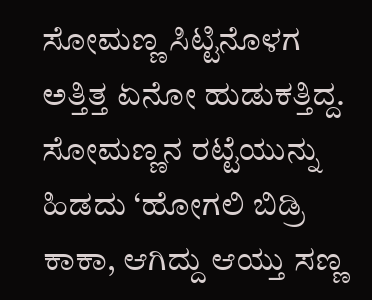ಸೋಮಣ್ಣ ಸಿಟ್ಟಿನೊಳಗ ಅತ್ತಿತ್ತ ಏನೋ ಹುಡುಕತ್ತಿದ್ದ. ಸೋಮಣ್ಣನ ರಟ್ಟೆಯುನ್ನು ಹಿಡದು ‘ಹೋಗಲಿ ಬಿಡ್ರಿ ಕಾಕಾ, ಆಗಿದ್ದು ಆಯ್ತು ಸಣ್ಣ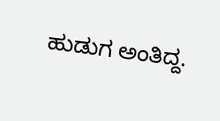ಹುಡುಗ ಅಂತಿದ್ದ.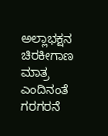ಅಲ್ಲಾಭಕ್ಷನ ಚಿರಕೀಗಾಣ ಮಾತ್ರ ಎಂದಿನಂತೆ ಗರಗರನೆ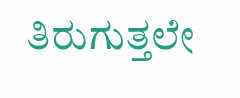ತಿರುಗುತ್ತಲೇ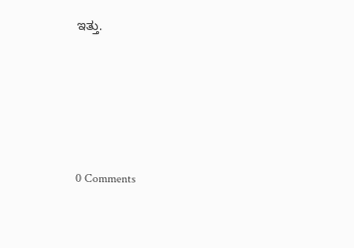ಇತ್ತು.





0 Comments